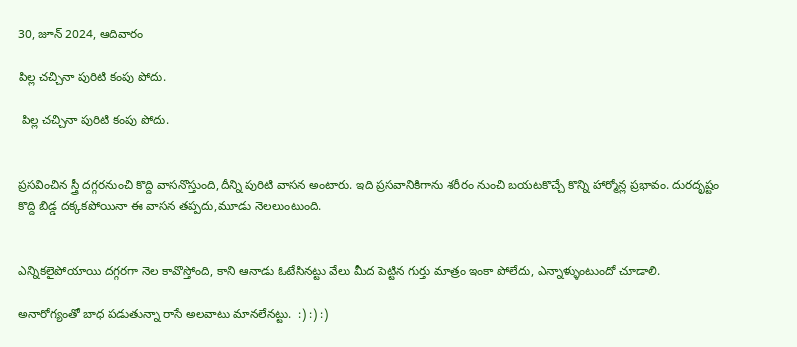30, జూన్ 2024, ఆదివారం

పిల్ల చచ్చినా పురిటి కంపు పోదు.

 పిల్ల చచ్చినా పురిటి కంపు పోదు.


ప్రసవించిన స్త్రీ దగ్గరనుంచి కొద్ది వాసనొస్తుంది,దీన్ని పురిటి వాసన అంటారు. ఇది ప్రసవానికిగాను శరీరం నుంచి బయటకొచ్చే కొన్ని హార్మోన్ల ప్రభావం. దురదృష్టం కొద్ది బిడ్డ దక్కకపోయినా ఈ వాసన తప్పదు,మూడు నెలలుంటుంది.


ఎన్నికలైపోయాయి దగ్గరగా నెల కావొస్తోంది, కాని ఆనాడు ఓటేసినట్టు వేలు మీద పెట్టిన గుర్తు మాత్రం ఇంకా పోలేదు, ఎన్నాళ్ళుంటుందో చూడాలి.

అనారోగ్యంతో బాధ పడుతున్నా రాసే అలవాటు మానలేనట్టు.  :) :) :)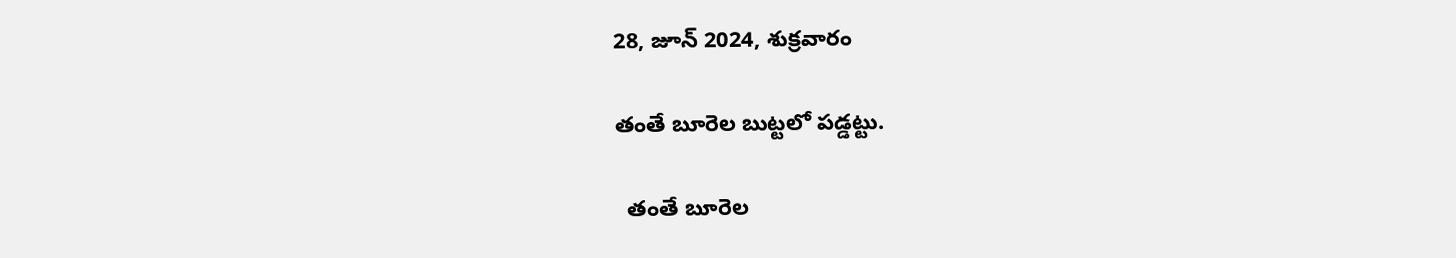28, జూన్ 2024, శుక్రవారం

తంతే బూరెల బుట్టలో పడ్డట్టు.

  తంతే బూరెల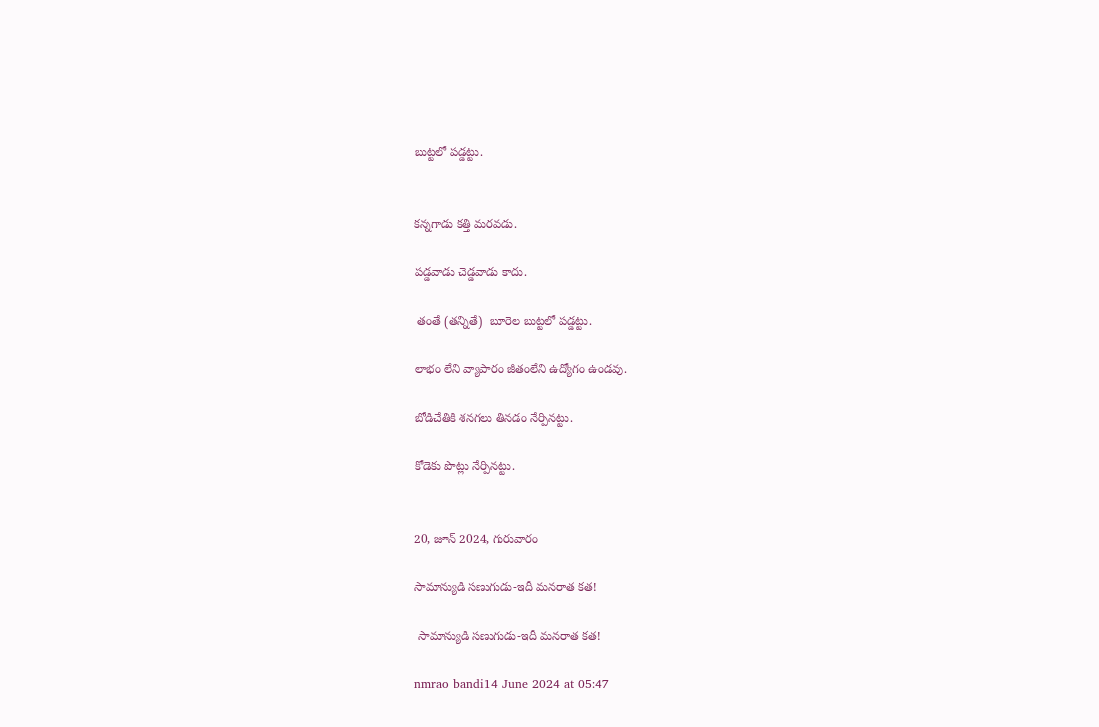బుట్టలో పడ్డట్టు.


కన్నగాడు కత్తి మరవడు.

పడ్డవాడు చెడ్డవాడు కాదు.

 తంతే (తన్నితే)  బూరెల బుట్టలో పడ్డట్టు.

లాభం లేని వ్యాపారం జీతంలేని ఉద్యోగం ఉండవు.

బోడిచేతికి శనగలు తినడం నేర్పినట్టు.

కోడెకు పొట్లు నేర్పినట్టు.


20, జూన్ 2024, గురువారం

సామాన్యుడి సణుగుడు-ఇదీ మనరాత కత!

 సామాన్యుడి సణుగుడు-ఇదీ మనరాత కత!

nmrao bandi14 June 2024 at 05:47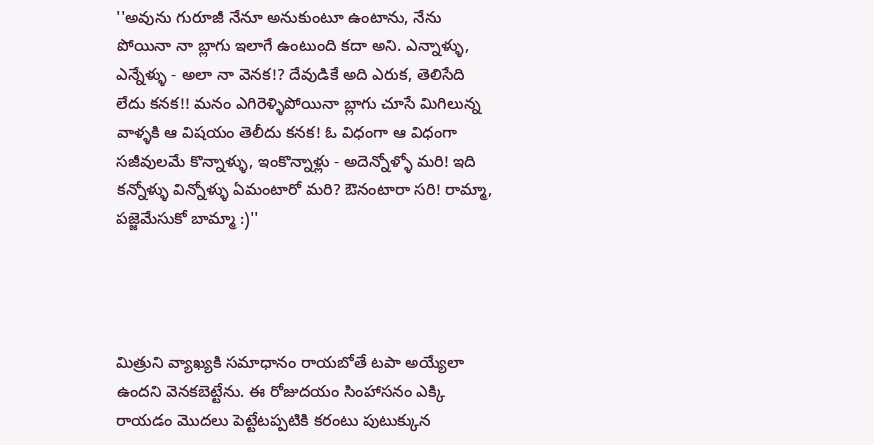''అవును గురూజీ నేనూ అనుకుంటూ ఉంటాను, నేను పోయినా నా బ్లాగు ఇలాగే ఉంటుంది కదా అని. ఎన్నాళ్ళు, ఎన్నేళ్ళు - అలా నా వెనక!? దేవుడికే అది ఎరుక, తెలిసేది లేదు కనక!! మనం ఎగిరెళ్ళిపోయినా బ్లాగు చూసే మిగిలున్న వాళ్ళకి ఆ విషయం తెలీదు కనక! ఓ విధంగా ఆ విధంగా సజీవులమే కొన్నాళ్ళు, ఇంకొన్నాళ్లు - అదెన్నోళ్ళో మరి! ఇది కన్నోళ్ళు విన్నోళ్ళు ఏమంటారో మరి? ఔనంటారా సరి! రామ్మా, పజ్జెమేసుకో బామ్మా :)''




మిత్రుని వ్యాఖ్యకి సమాధానం రాయబోతే టపా అయ్యేలా ఉందని వెనకబెట్టేను. ఈ రోజుదయం సింహాసనం ఎక్కి రాయడం మొదలు పెట్టేటప్పటికి కరంటు పుటుక్కున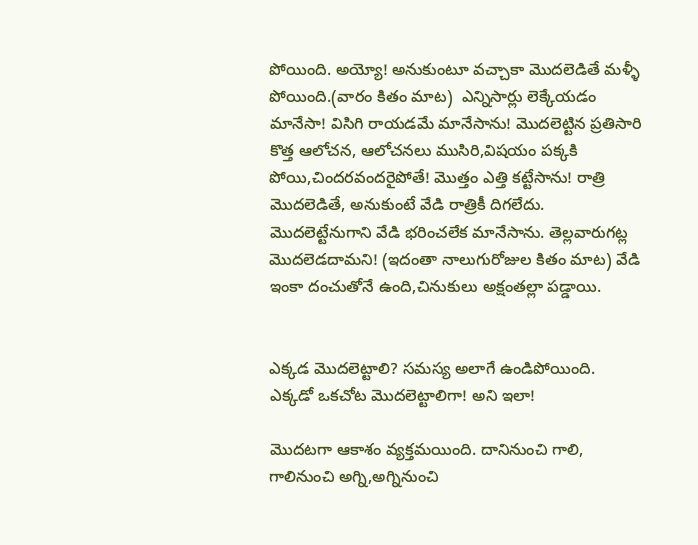పోయింది. అయ్యో! అనుకుంటూ వచ్చాకా మొదలెడితే మళ్ళీ పోయింది.(వారం కితం మాట)  ఎన్నిసార్లు లెక్కేయడం మానేసా! విసిగి రాయడమే మానేసాను! మొదలెట్టిన ప్రతిసారి కొత్త ఆలోచన, ఆలోచనలు ముసిరి,విషయం పక్కకి పోయి,చిందరవందరైపోతే! మొత్తం ఎత్తి కట్టేసాను! రాత్రి మొదలెడితే, అనుకుంటే వేడి రాత్రికీ దిగలేదు. మొదలెట్టేనుగాని వేడి భరించలేక మానేసాను. తెల్లవారుగట్ల మొదలెడదామని! (ఇదంతా నాలుగురోజుల కితం మాట) వేడి ఇంకా దంచుతోనే ఉంది,చినుకులు అక్షంతల్లా పడ్డాయి.


ఎక్కడ మొదలెట్టాలి? సమస్య అలాగే ఉండిపోయింది. ఎక్కడో ఒకచోట మొదలెట్టాలిగా! అని ఇలా!

మొదటగా ఆకాశం వ్యక్తమయింది. దానినుంచి గాలి, గాలినుంచి అగ్ని,అగ్నినుంచి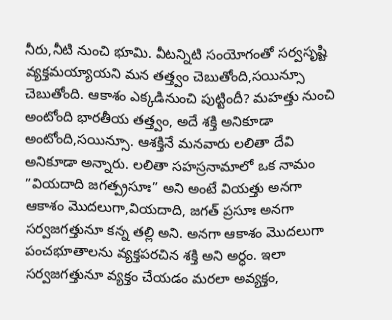నీరు,నీటి నుంచి భూమి. వీటన్నిటి సంయోగంతో సర్వసృష్టి వ్యక్తమయ్యాయని మన తత్త్వం చెబుతోంది,సయిన్సూ చెబుతోంది. ఆకాశం ఎక్కడినుంచి పుట్టిందీ? మహత్తు నుంచి అంటోంది భారతీయ తత్త్వం, అదే శక్తి అనికూడా అంటోంది,సయిన్సూ. ఆశక్తినే మనవారు లలితా దేవి అనికూడా అన్నారు. లలితా సహస్రనామాలో ఒక నామం ”వియదాది జగత్ప్రసూః” అని అంటే వియత్తు అనగా ఆకాశం మొదలుగా,వియదాది, జగత్ ప్రసూః అనగా సర్వజగత్తునూ కన్న తల్లి అని. అనగా ఆకాశం మొదలుగా పంచభూతాలను వ్యక్తపరచిన శక్తి అని అర్ధం. ఇలా సర్వజగత్తునూ వ్యక్తం చేయడం మరలా అవ్యక్తం,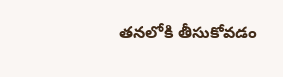తనలోకి తీసుకోవడం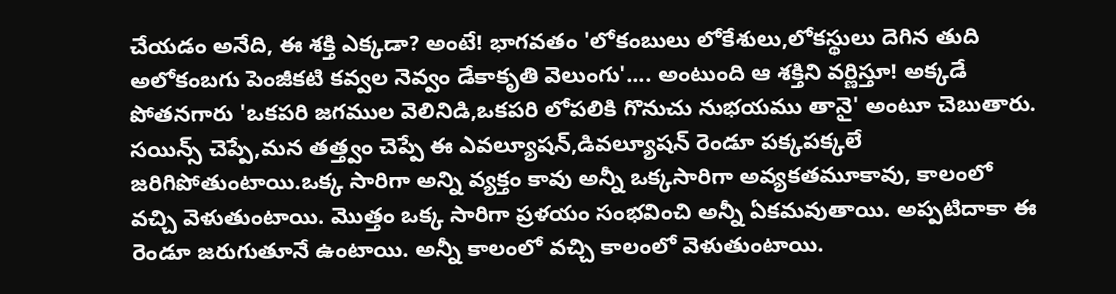చేయడం అనేది, ఈ శక్తి ఎక్కడా? అంటే! భాగవతం 'లోకంబులు లోకేశులు,లోకస్థులు దెగిన తుది అలోకంబగు పెంజీకటి కవ్వల నెవ్వం డేకాకృతి వెలుంగు'.... అంటుంది ఆ శక్తిని వర్ణిస్తూ! అక్కడే పోతనగారు 'ఒకపరి జగముల వెలినిడి,ఒకపరి లోపలికి గొనుచు నుభయము తానై' అంటూ చెబుతారు. సయిన్స్ చెప్పే,మన తత్త్వం చెప్పే ఈ ఎవల్యూషన్,డివల్యూషన్ రెండూ పక్కపక్కలే జరిగిపోతుంటాయి.ఒక్క సారిగా అన్ని వ్యక్తం కావు అన్నీ ఒక్కసారిగా అవ్యకతమూకావు, కాలంలో వచ్చి వెళుతుంటాయి. మొత్తం ఒక్క సారిగా ప్రళయం సంభవించి అన్నీ ఏకమవుతాయి. అప్పటిదాకా ఈ రెండూ జరుగుతూనే ఉంటాయి. అన్నీ కాలంలో వచ్చి కాలంలో వెళుతుంటాయి.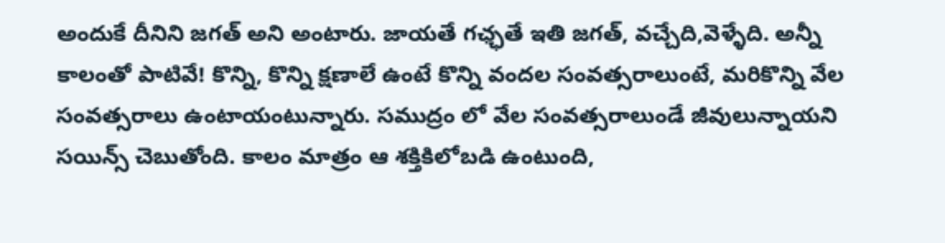అందుకే దీనిని జగత్ అని అంటారు. జాయతే గఛ్ఛతే ఇతి జగత్, వచ్చేది,వెళ్ళేది. అన్నీ కాలంతో పాటివే! కొన్ని, కొన్ని క్షణాలే ఉంటే కొన్ని వందల సంవత్సరాలుంటే, మరికొన్ని వేల సంవత్సరాలు ఉంటాయంటున్నారు. సముద్రం లో వేల సంవత్సరాలుండే జీవులున్నాయని సయిన్స్ చెబుతోంది. కాలం మాత్రం ఆ శక్తికిలోబడి ఉంటుంది,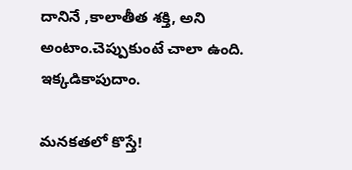దానినే ,కాలాతీత శక్తి, అని అంటాం.చెప్పుకుంటే చాలా ఉంది. ఇక్కడికాపుదాం.

మనకతలో కొస్తే!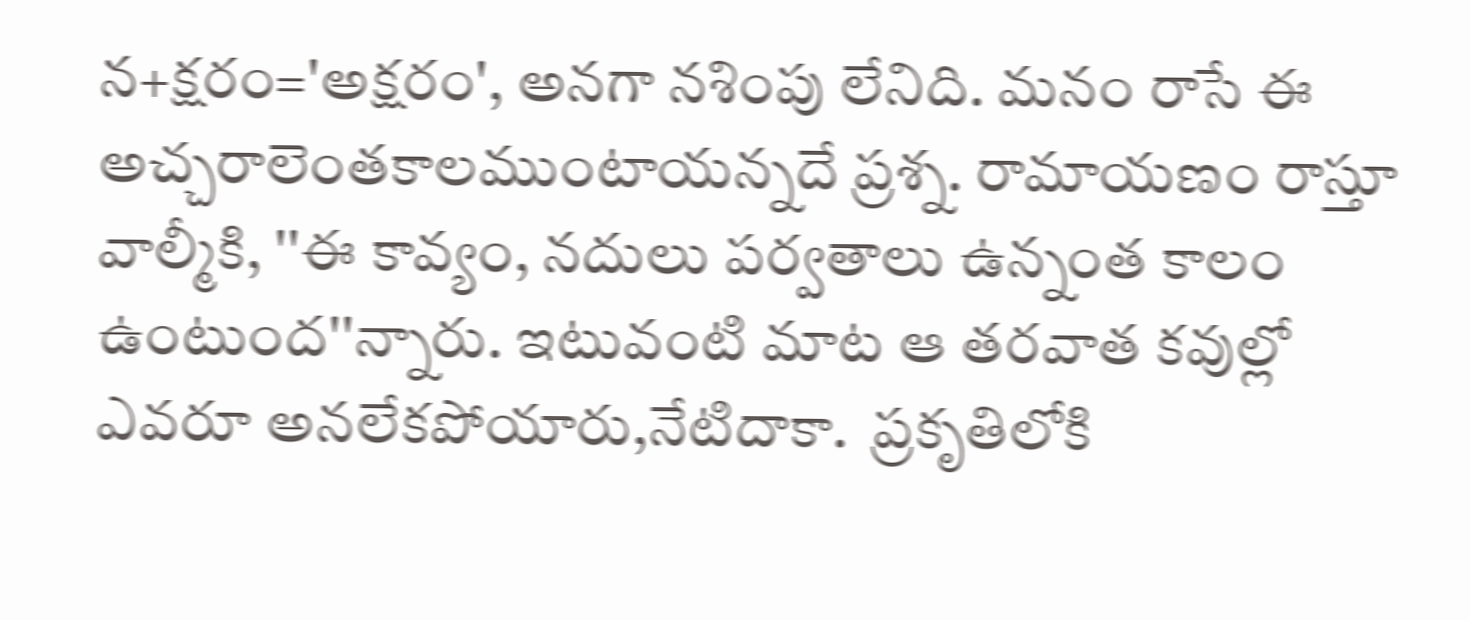న+క్షరం='అక్షరం', అనగా నశింపు లేనిది. మనం రాసే ఈ అచ్చరాలెంతకాలముంటాయన్నదే ప్రశ్న. రామాయణం రాస్తూ వాల్మీకి, ''ఈ కావ్యం, నదులు పర్వతాలు ఉన్నంత కాలం ఉంటుంద''న్నారు. ఇటువంటి మాట ఆ తరవాత కవుల్లో ఎవరూ అనలేకపోయారు,నేటిదాకా.  ప్రకృతిలోకి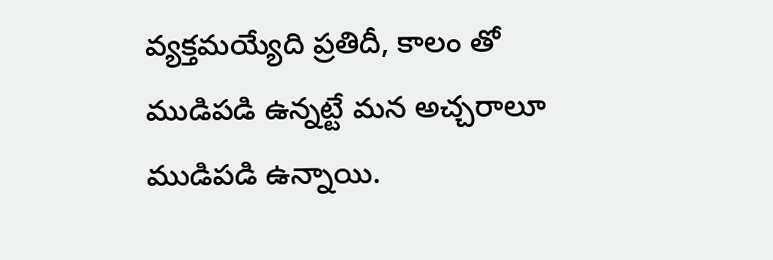వ్యక్తమయ్యేది ప్రతిదీ, కాలం తో ముడిపడి ఉన్నట్టే మన అచ్చరాలూ ముడిపడి ఉన్నాయి.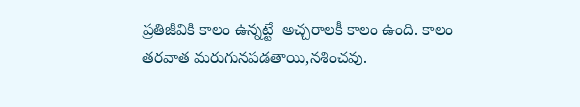ప్రతిజీవికి కాలం ఉన్నట్టే  అచ్చరాలకీ కాలం ఉంది. కాలం తరవాత మరుగునపడతాయి,నశించవు.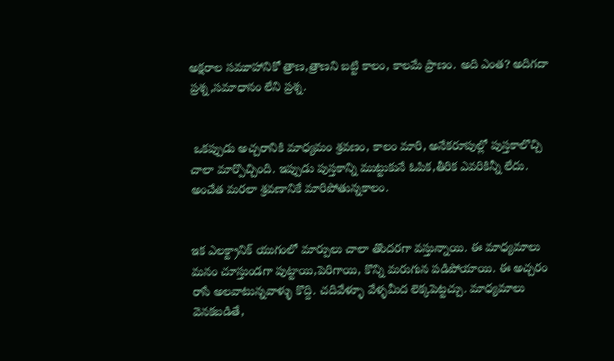అక్షరాల సమూహానికో త్రాణ,త్రాణని బట్టి కాలం, కాలమే ప్రాణం. అది ఎంత? అదిగదా ప్రశ్న,సమాధానం లేని ప్రశ్న.


 ఒకప్పుడు అచ్చరానికి మాధ్యమం శ్రవణం, కాలం మారి, అనేకరూపుల్లో పుస్తకాలొచ్చి చాలా మార్పొచ్చింది. ఇప్పుడు పుస్తకాన్ని ముట్టుకునే ఓపిక,తీరిక ఎవరికిన్నీ లేదు. అంచేత మరలా శ్రవణానికే మారిపోతున్నకాలం.


ఇక ఎలక్ట్రానిక్ యుగంలో మార్పులు చాలా తొందరగా వస్తున్నాయి. ఈ మాధ్యమాలు మనం చూస్తుండగా పుట్టాయి,పెరిగాయి, కొన్ని మరుగున పడిపోయాయి. ఈ అచ్చరం రాసే అలవాటున్నవాళ్ళు కొద్ది. చదివేళ్ళూ వేళ్ళమీద లెక్కపెట్టచ్చు. మాధ్యమాలు వెనకబడితే,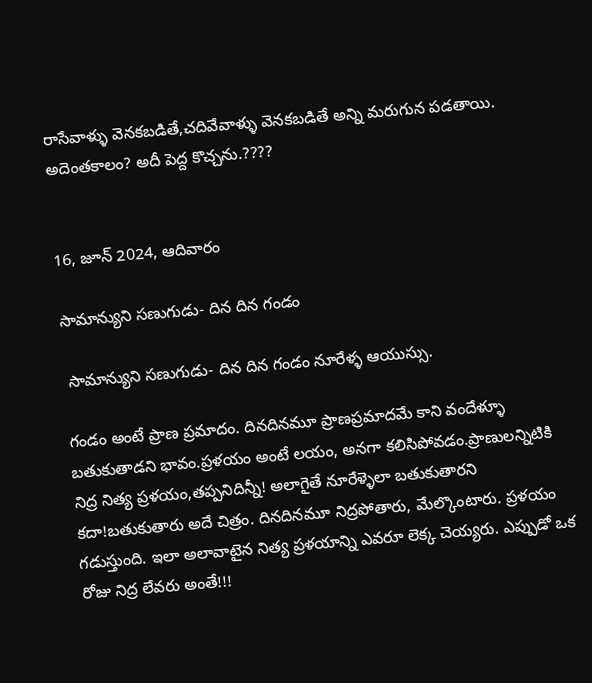రాసేవాళ్ళు వెనకబడితే,చదివేవాళ్ళు వెనకబడితే అన్ని మరుగున పడతాయి. అదెంతకాలం? అదీ పెద్ద కొచ్చను.????


16, జూన్ 2024, ఆదివారం

సామాన్యుని సణుగుడు- దిన దిన గండం

 సామాన్యుని సణుగుడు- దిన దిన గండం నూరేళ్ళ ఆయుస్సు.

గండం అంటే ప్రాణ ప్రమాదం. దినదినమూ ప్రాణప్రమాదమే కాని వందేళ్ళూ బతుకుతాడని భావం.ప్రళయం అంటే లయం, అనగా కలిసిపోవడం.ప్రాణులన్నిటికి నిద్ర నిత్య ప్రళయం,తప్పనిదిన్నీ! అలాగైతే నూరేళ్ళెలా బతుకుతారని కదా!బతుకుతారు అదే చిత్రం. దినదినమూ నిద్రపోతారు, మేల్కొంటారు. ప్రళయం గడుస్తుంది. ఇలా అలావాటైన నిత్య ప్రళయాన్ని ఎవరూ లెక్క చెయ్యరు. ఎప్పుడో ఒక రోజు నిద్ర లేవరు అంతే!!!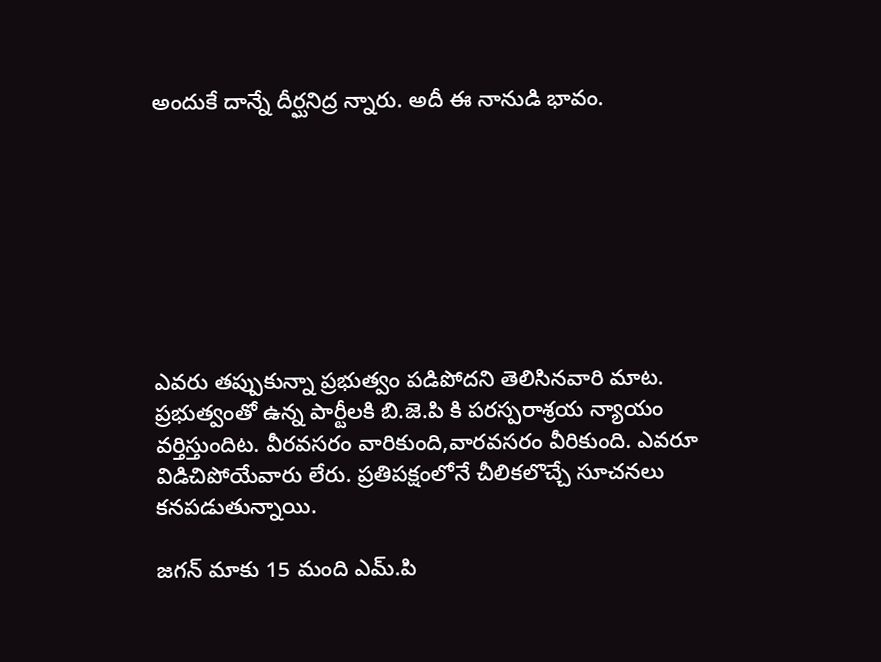అందుకే దాన్నే దీర్ఘనిద్ర న్నారు. అదీ ఈ నానుడి భావం.








ఎవరు తప్పుకున్నా ప్రభుత్వం పడిపోదని తెలిసినవారి మాట. ప్రభుత్వంతో ఉన్న పార్టీలకి బి.జె.పి కి పరస్పరాశ్రయ న్యాయం వర్తిస్తుందిట. వీరవసరం వారికుంది,వారవసరం వీరికుంది. ఎవరూ విడిచిపోయేవారు లేరు. ప్రతిపక్షంలోనే చీలికలొచ్చే సూచనలు కనపడుతున్నాయి.

జగన్ మాకు 15 మంది ఎమ్.పి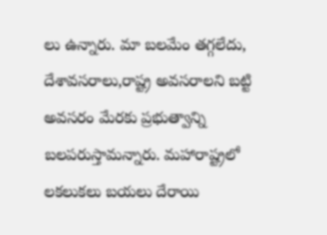లు ఉన్నారు. మా బలమేం తగ్గలేదు, దేశావసరాలు,రాష్ట్ర అవసరాలని బట్టి అవసరం మేరకు ప్రభుత్వాన్ని బలపరుస్తామన్నారు. మహారాష్ట్రలో లకలుకలు బయలు దేరాయి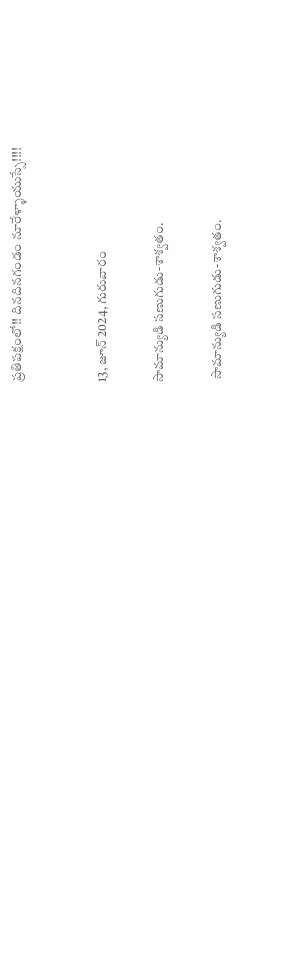ప్రతిపక్షంలో!! దినదినగండం నూరేళ్ళాయుస్సే!!!!


13, జూన్ 2024, గురువారం

సామాన్యుడి సణుగుడు-శాశ్వతం.

 సామాన్యుడి సణుగుడు-శాశ్వతం.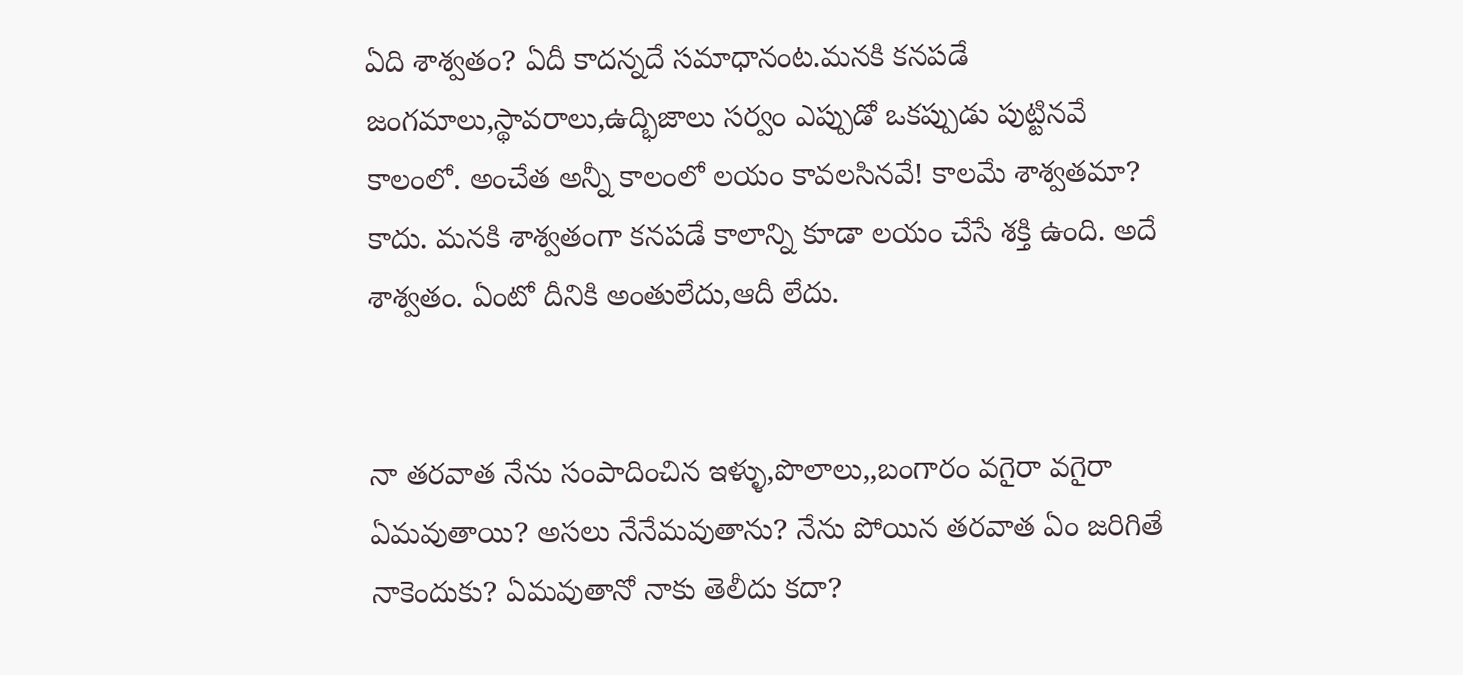ఏది శాశ్వతం? ఏదీ కాదన్నదే సమాధానంట.మనకి కనపడే జంగమాలు,స్థావరాలు,ఉద్భిజాలు సర్వం ఎప్పుడో ఒకప్పుడు పుట్టినవే కాలంలో. అంచేత అన్నీ కాలంలో లయం కావలసినవే! కాలమే శాశ్వతమా? కాదు. మనకి శాశ్వతంగా కనపడే కాలాన్ని కూడా లయం చేసే శక్తి ఉంది. అదే శాశ్వతం. ఏంటో దీనికి అంతులేదు,ఆదీ లేదు.


నా తరవాత నేను సంపాదించిన ఇళ్ళు,పొలాలు,,బంగారం వగైరా వగైరా ఏమవుతాయి? అసలు నేనేమవుతాను? నేను పోయిన తరవాత ఏం జరిగితే నాకెందుకు? ఏమవుతానో నాకు తెలీదు కదా?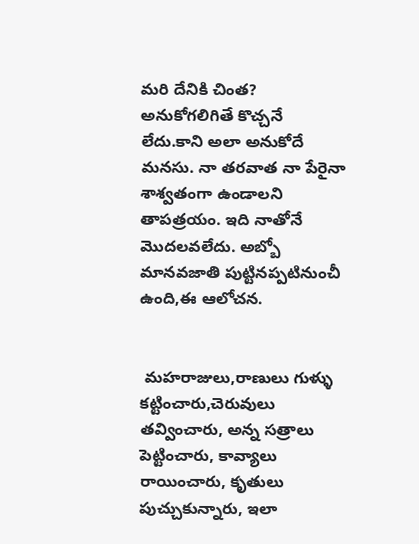మరి దేనికి చింత? అనుకోగలిగితే కొచ్చనే లేదు.కాని అలా అనుకోదే మనసు. నా తరవాత నా పేరైనా శాశ్వతంగా ఉండాలని తాపత్రయం. ఇది నాతోనే మొదలవలేదు. అబ్బో మానవజాతి పుట్టినప్పటినుంచీ ఉంది,ఈ ఆలోచన.


 మహరాజులు,రాణులు గుళ్ళు కట్టించారు,చెరువులు తవ్వించారు, అన్న సత్రాలు పెట్టించారు, కావ్యాలు రాయించారు, కృతులు పుచ్చుకున్నారు, ఇలా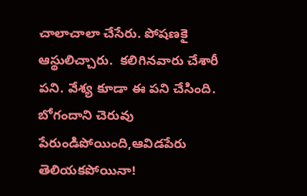చాలాచాలా చేసేరు. పోషణకై ఆస్థులిచ్చారు.  కలిగినవారు చేశారీ పని. వేశ్య కూడా ఈ పని చేసింది. బోగందాని చెరువు పేరుండిపోయింది,ఆవిడపేరు తెలియకపోయినా!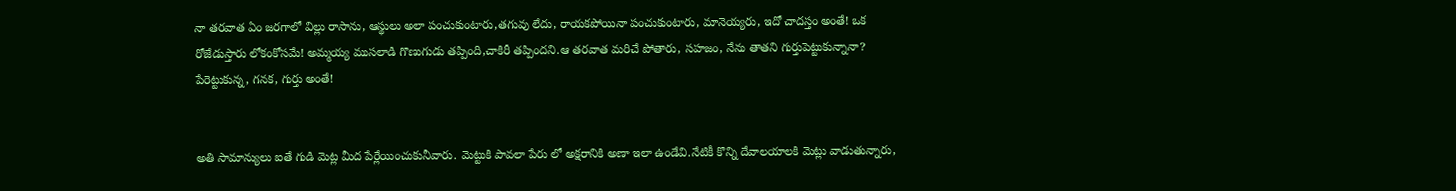నా తరవాత ఏం జరగాలో విల్లు రాసాను, ఆస్థులు అలా పంచుకుంటారు,తగువు లేదు, రాయకపోయినా పంచుకుంటారు, మానెయ్యరు, ఇదో చాదస్తం అంతే! ఒక రోజేడుస్తారు లోకంకోసమే! అమ్మయ్య ముసలాడి గొణుగుడు తప్పింది,చాకిరీ తప్పిందని.ఆ తరవాత మరిచే పోతారు, సహజం, నేను తాతని గుర్తుపెట్టుకున్నానా? పేరెట్టుకున్న, గనక, గుర్తు అంతే!


అతి సామాన్యులు ఐతే గుడి మెట్ల మీద పేర్లేయించుకునీవారు. మెట్టుకి పావలా పేరు లో అక్షరానికి అణా ఇలా ఉండేవి.నేటికీ కొన్ని దేవాలయాలకి మెట్లు వాడుతున్నారు,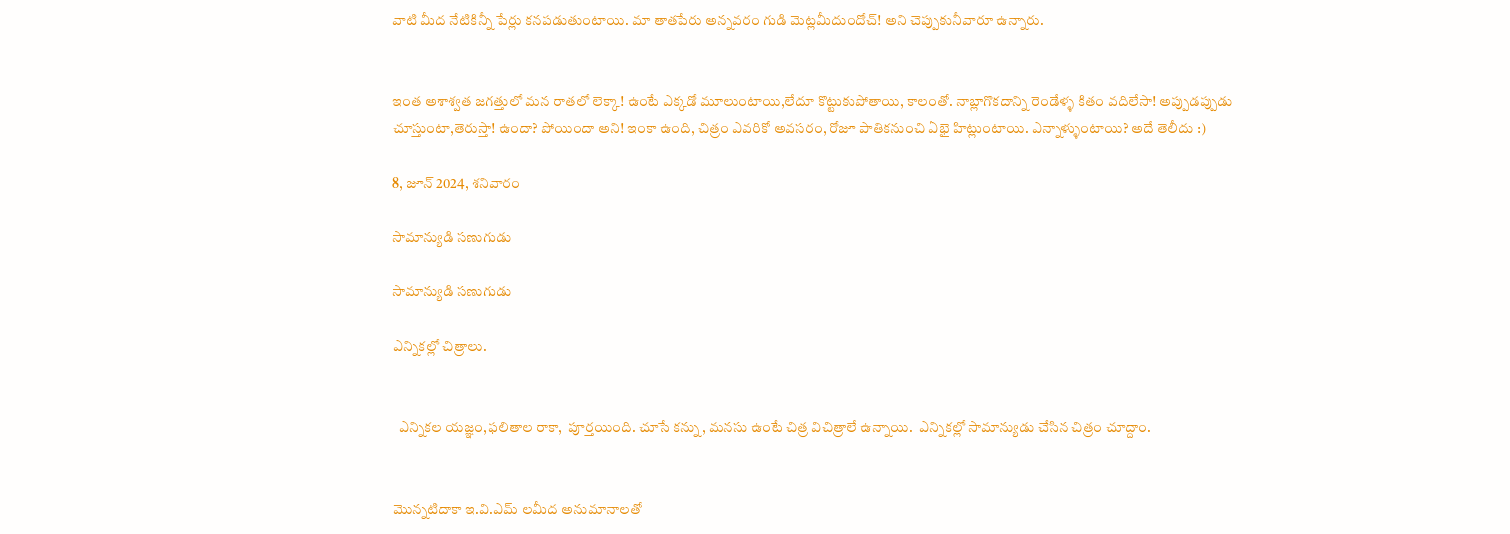వాటి మీద నేటికిన్నీ పేర్లు కనపడుతుంటాయి. మా తాతపేరు అన్నవరం గుడి మెట్లమీదుందోచ్! అని చెప్పుకునీవారూ ఉన్నారు.


ఇంత అశాశ్వత జగత్తులో మన రాతలో లెక్కా! ఉంటే ఎక్కడో మూలుంటాయి,లేదూ కొట్టుకుపోతాయి, కాలంతో. నాబ్లాగొకదాన్ని రెండేళ్ళ కితం వదిలేసా! అప్పుడప్పుడు చూస్తుంటా,తెరుస్తా! ఉందా? పోయిందా అని! ఇంకా ఉంది, చిత్రం ఎవరికో అవసరం, రోజూ పాతికనుంచి ఏభై హిట్లుంటాయి. ఎన్నాళ్ళుంటాయి? అదే తెలీదు :)

8, జూన్ 2024, శనివారం

సామాన్యుడి సణుగుడు

సామాన్యుడి సణుగుడు

ఎన్నికల్లో చిత్రాలు.


  ఎన్నికల యజ్ఞం,ఫలితాల రాకా,  పూర్తయింది. చూసే కన్ను, మనసు ఉంటే చిత్ర విచిత్రాలే ఉన్నాయి.  ఎన్నికల్లో సామాన్యుడు చేసిన చిత్రం చూద్దాం.


మొన్నటిదాకా ఇ.వి.ఎమ్ లమీద అనుమానాలతో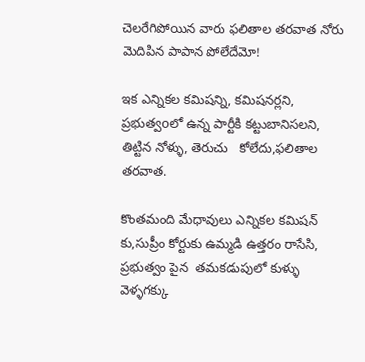చెలరేగిపోయిన వారు ఫలితాల తరవాత నోరు మెదిపిన పాపాన పోలేదేమో!

ఇక ఎన్నికల కమిషన్ని, కమిషనర్లని, ప్రభుత్వoలో ఉన్న పార్టీకి కట్టుబానిసలని, తిట్టిన నోళ్ళు, తెరుచు   కోలేదు,ఫలితాల తరవాత.

కొంతమంది మేధావులు ఎన్నికల కమిషన్ కు,సుప్రీం కోర్టుకు ఉమ్మడి ఉత్తరం రాసేసి, ప్రభుత్వం పైన  తమకడుపులో కుళ్ళు వెళ్ళగక్కు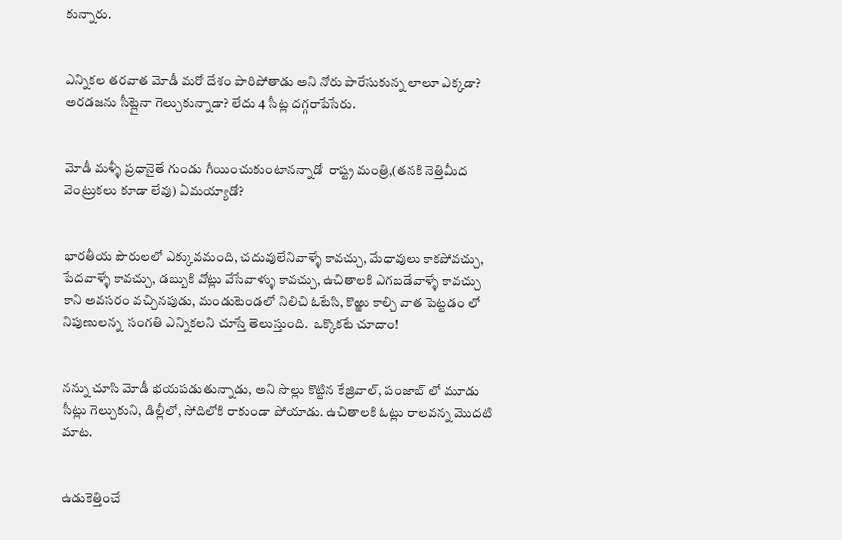కున్నారు.


ఎన్నికల తరవాత మోడీ మరో దేశం పారిపోతాడు అని నోరు పారేసుకున్న లాలూ ఎక్కడా? అరడజను సీట్లైనా గెల్చుకున్నాడా? లేదు 4 సీట్ల దగ్గరాపేసేరు.


మోడీ మళ్ళీ ప్రధానైతే గుండు గీయించుకుంటానన్నాడో  రాష్ట్ర మంత్రి,(తనకి నెత్తిమీద వెంట్రుకలు కూడా లేవు) ఏమయ్యాడో?


భారతీయ పౌరులలో ఎక్కువమంది, చదువులేనివాళ్ళే కావచ్చు, మేధావులు కాకపోవచ్చు, పేదవాళ్ళే కావచ్చు, డబ్బుకి వోట్లు వేసేవాళ్ళు కావచ్చు, ఉచితాలకి ఎగబడేవాళ్ళే కావచ్చు కాని అవసరం వచ్చినపుడు, మండుటెండలో నిలిచి ఓటేసి, కొఱ్ఱు కాల్చి వాత పెట్టడం లో నిపుణులన్న  సంగతి ఎన్నికలని చూస్తే తెలుస్తుంది.  ఒక్కొకటే చూదాం!


నన్ను చూసి మోడీ భయపడుతున్నాడు, అని సొల్లు కొట్టిన కేజ్రివాల్, పంజాబ్ లో మూడు సీట్లు గెల్చుకుని, డిల్లీలో, సోదిలోకి రాకుండా పోయాడు. ఉచితాలకి ఓట్లు రాలవన్న మొదటి మాట.


ఉడుకెత్తించే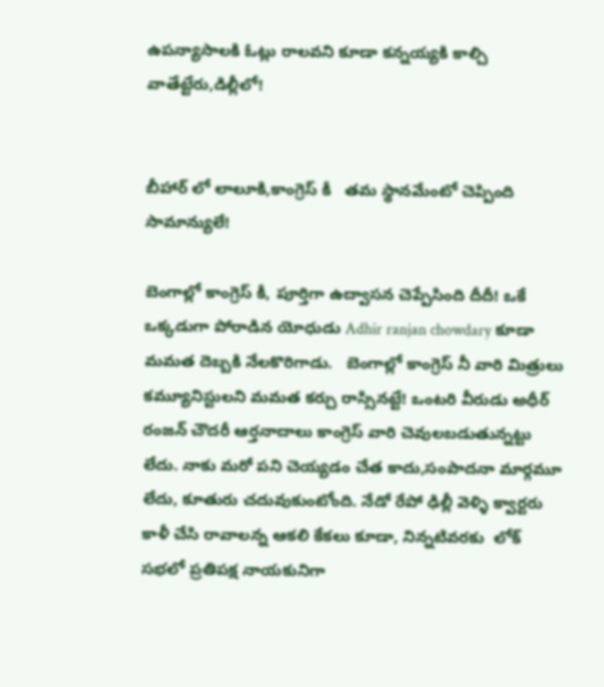ఉపన్యాసాలకి ఓట్లు రాలవని కూడా కన్నయ్యకి కాల్చి వాతేట్టేరు,డిల్లీలో!


బీహార్ లో లాలూకి,కాంగ్రెస్ కీ   తమ స్థానమేంటో చెప్పింది సామాన్యులే!

బెంగాల్లో కాంగ్రెస్ కీ, పూర్తిగా ఉద్వాసన చెప్పేసింది దీదీ! ఒకే ఒక్కడుగా పోరాడిన యోధుడు Adhir ranjan chowdary కూడా మమత దెబ్బకి నేలకొరిగాడు.   బెంగాల్లో కాంగ్రెస్ నీ వారి మిత్రులు కమ్యూనిస్టులని మమత కర్చు రాస్సినట్టే! ఒంటరి వీరుడు అధీర్ రంజన్ చౌదరీ ఆర్తనాదాలు కాంగ్రెస్ వారి చెవులబడుతున్నట్టు లేదు. నాకు మరో పని చెయ్యడం చేత కాదు,సంపాదనా మార్గమూ లేదు, కూతురు చదువుకుంటోంది. నేడో రేపో ఢిల్లీ వెళ్ళి క్వార్టరు కాళీ చేసి రావాలన్న ఆకలి కేకలు కూడా, నిన్నటివరకు  లోక్ సభలో ప్రతిపక్ష నాయకునిగా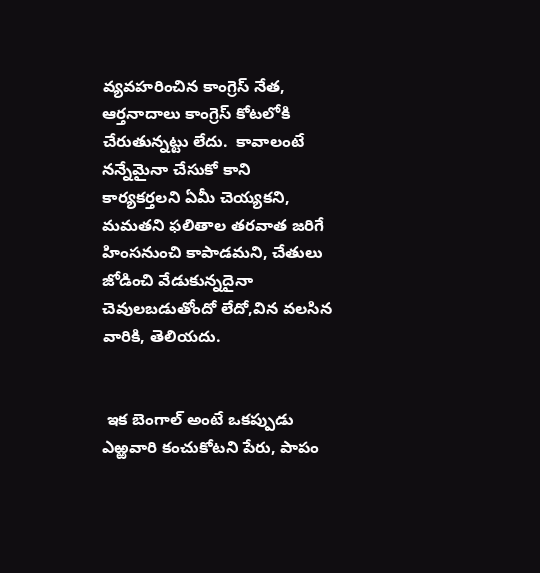వ్యవహరించిన కాంగ్రెస్ నేత, ఆర్తనాదాలు కాంగ్రెస్ కోటలోకి చేరుతున్నట్టు లేదు.  కావాలంటే నన్నేమైనా చేసుకో కాని కార్యకర్తలని ఏమీ చెయ్యకని, మమతని ఫలితాల తరవాత జరిగే హింసనుంచి కాపాడమని, చేతులు జోడించి వేడుకున్నదైనా చెవులబడుతోందో లేదో,విన వలసిన వారికి, తెలియదు.


 ఇక బెంగాల్ అంటే ఒకప్పుడు ఎఱ్ఱవారి కంచుకోటని పేరు, పాపం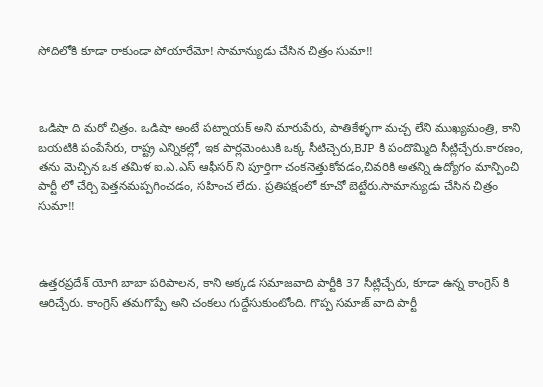సోదిలోకి కూడా రాకుండా పోయారేమో! సామాన్యుడు చేసిన చిత్రం సుమా!!



ఒడిషా ది మరో చిత్రం. ఒడిషా అంటే పట్నాయక్ అని మారుపేరు, పాతికేళ్ళగా మచ్చ లేని ముఖ్యమంత్రి, కాని బయటికి పంపేసేరు, రాష్ట్ర ఎన్నికల్లో, ఇక పార్లమెంటుకి ఒక్క సీటిచ్చెరు,BJP కి పందొమ్మిది సీట్లిచ్చేరు.కారణం, తను మెచ్చిన ఒక తమిళ ఐ.ఎ.ఎస్ ఆఫీసర్ ని పూర్తిగా చంకనెత్తుకోవడం,చివరికి అతన్ని ఉద్యోగం మాన్పించి పార్టీ లో చేర్చి పెత్తనమప్పగించడం, సహించ లేదు. ప్రతిపక్షంలో కూచో బెట్టేరు.సామాన్యుడు చేసిన చిత్రం సుమా!!



ఉత్తరప్రదేశ్ యోగి బాబా పరిపాలన, కాని అక్కడ సమాజవాది పార్టీకి 37 సీట్లిచ్చేరు, కూడా ఉన్న కాంగ్రెస్ కి ఆరిచ్చేరు. కాంగ్రెస్ తమగొప్పే అని చంకలు గుద్దేసుకుంటోంది. గొప్ప సమాజ్ వాది పార్టీ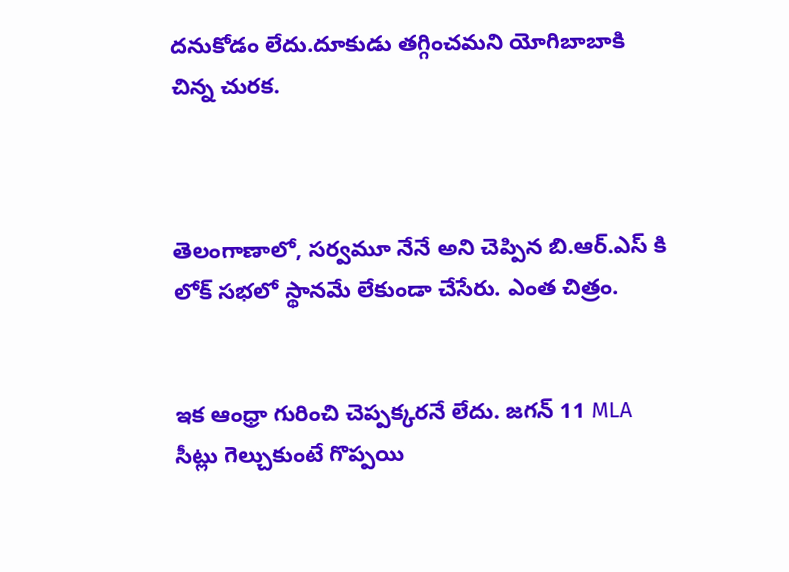దనుకోడం లేదు.దూకుడు తగ్గించమని యోగిబాబాకి చిన్న చురక.



తెలంగాణాలో, సర్వమూ నేనే అని చెప్పిన బి.ఆర్.ఎస్ కి లోక్ సభలో స్థానమే లేకుండా చేసేరు. ఎంత చిత్రం.


ఇక ఆంధ్రా గురించి చెప్పక్కరనే లేదు. జగన్ 11 MLA సీట్లు గెల్చుకుంటే గొప్పయి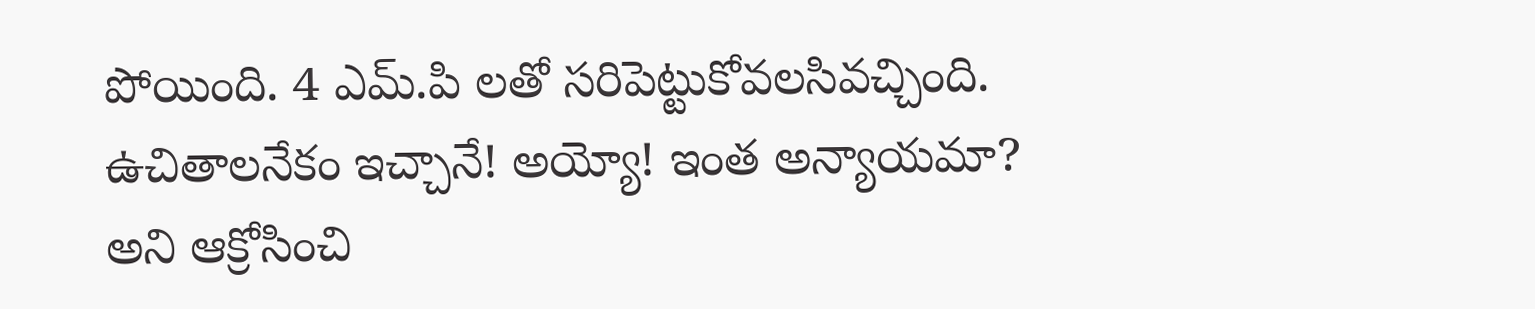పోయింది. 4 ఎమ్.పి లతో సరిపెట్టుకోవలసివచ్చింది. ఉచితాలనేకం ఇచ్చానే! అయ్యో! ఇంత అన్యాయమా? అని ఆక్రోసించి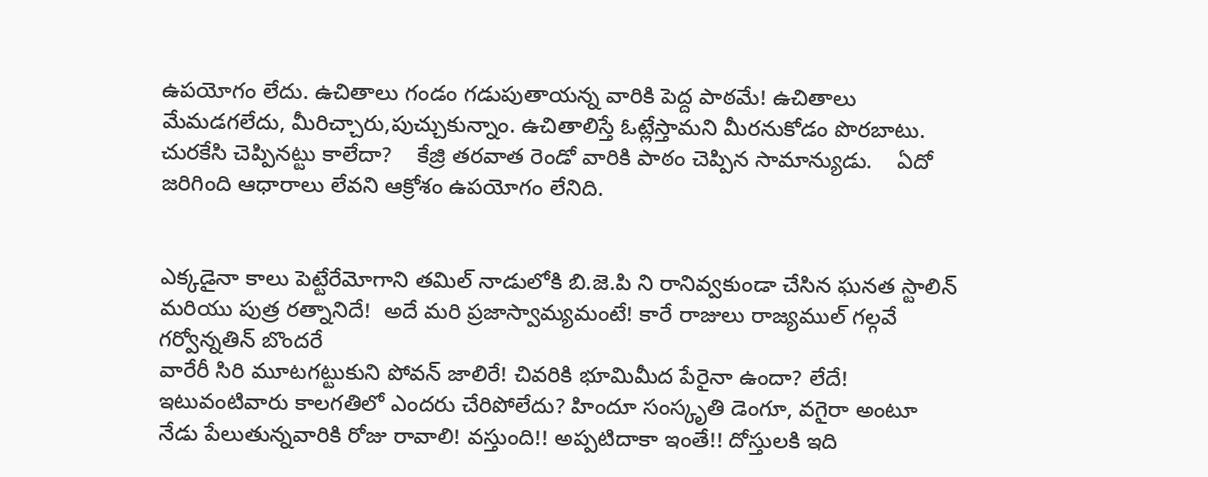ఉపయోగం లేదు. ఉచితాలు గండం గడుపుతాయన్న వారికి పెద్ద పాఠమే! ఉచితాలు మేమడగలేదు, మీరిచ్చారు,పుచ్చుకున్నాం. ఉచితాలిస్తే ఓట్లేస్తామని మీరనుకోడం పొరబాటు. చురకేసి చెప్పినట్టు కాలేదా?    కేజ్రి తరవాత రెండో వారికి పాఠం చెప్పిన సామాన్యుడు.    ఏదో జరిగింది ఆధారాలు లేవని ఆక్రోశం ఉపయోగం లేనిది.


ఎక్కడైనా కాలు పెట్టేరేమోగాని తమిల్ నాడులోకి బి.జె.పి ని రానివ్వకుండా చేసిన ఘనత స్టాలిన్ మరియు పుత్ర రత్నానిదే!  అదే మరి ప్రజాస్వామ్యమంటే! కారే రాజులు రాజ్యముల్ గల్గవే గర్వోన్నతిన్ బొందరే
వారేరీ సిరి మూటగట్టుకుని పోవన్ జాలిరే! చివరికి భూమిమీద పేరైనా ఉందా? లేదే! ఇటువంటివారు కాలగతిలో ఎందరు చేరిపోలేదు? హిందూ సంస్కృతి డెంగూ, వగైరా అంటూ నేడు పేలుతున్నవారికి రోజు రావాలి! వస్తుంది!! అప్పటిదాకా ఇంతే!! దోస్తులకి ఇది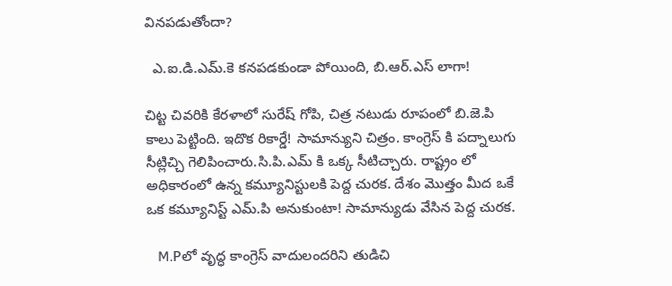వినపడుతోందా?

  ఎ.ఐ.డి.ఎమ్.కె కనపడకుండా పోయింది, బి.ఆర్.ఎస్ లాగా!

చిట్ట చివరికి కేరళాలో సురేష్ గోపి, చిత్ర నటుడు రూపంలో బి.జె.పి కాలు పెట్టింది. ఇదొక రికార్డే! సామాన్యుని చిత్రం. కాంగ్రెస్ కి పద్నాలుగు సీట్లిచ్చి గెలిపించారు.సి.పి.ఎమ్ కి ఒక్క సీటిచ్చారు. రాష్ట్రం లో అధికారంలో ఉన్న కమ్యూనిస్టులకి పెద్ద చురక. దేశం మొత్తం మీద ఒకే ఒక కమ్యూనిస్ట్ ఎమ్.పి అనుకుంటా! సామాన్యుడు వేసిన పెద్ద చురక.

   M.Pలో వృద్ధ కాంగ్రెస్ వాదులందరిని తుడిచి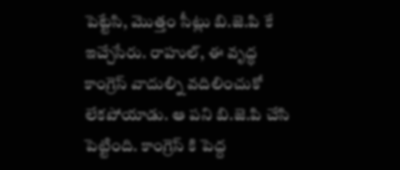పెట్టేసి, మొత్తం సీట్లు బి.జె.పి కే ఇచ్చేసేరు. రాహుల్, ఈ వృద్ధ కాంగ్రెస్ వాదుల్ని వదిలించుకో లేకపోయాడు. ఆ పని బి.జె.పి చేసి పెట్టింది. కాంగ్రెస్ కి పెద్ద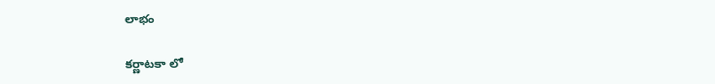లాభం

కర్ణాటకా లో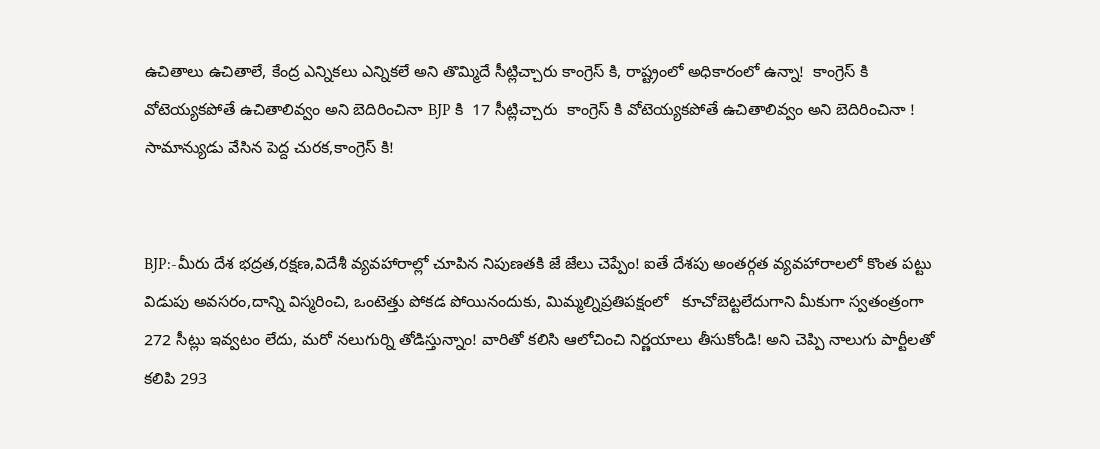ఉచితాలు ఉచితాలే, కేంద్ర ఎన్నికలు ఎన్నికలే అని తొమ్మిదే సీట్లిచ్చారు కాంగ్రెస్ కి, రాష్ట్రంలో అధికారంలో ఉన్నా!  కాంగ్రెస్ కి వోటెయ్యకపోతే ఉచితాలివ్వం అని బెదిరించినా BJP కి  17 సీట్లిచ్చారు  కాంగ్రెస్ కి వోటెయ్యకపోతే ఉచితాలివ్వం అని బెదిరించినా ! సామాన్యుడు వేసిన పెద్ద చురక,కాంగ్రెస్ కి!


BJP:-మీరు దేశ భద్రత,రక్షణ,విదేశీ వ్యవహారాల్లో చూపిన నిపుణతకి జే జేలు చెప్పేం! ఐతే దేశపు అంతర్గత వ్యవహారాలలో కొంత పట్టు విడుపు అవసరం,దాన్ని విస్మరించి, ఒంటెత్తు పోకడ పోయినందుకు, మిమ్మల్నిప్రతిపక్షంలో   కూచోబెట్టలేదుగాని మీకుగా స్వతంత్రంగా 272 సీట్లు ఇవ్వటం లేదు, మరో నలుగుర్ని తోడిస్తున్నాం! వారితో కలిసి ఆలోచించి నిర్ణయాలు తీసుకోండి! అని చెప్పి నాలుగు పార్టీలతో కలిపి 293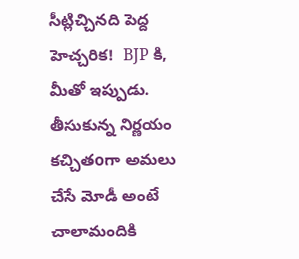సీట్లిచ్చినది పెద్ద హెచ్చరిక!  BJP కి,  మీతో ఇప్పుడు. తీసుకున్న నిర్ణయం కచ్చితoగా అమలు చేసే మోడీ అంటే చాలామందికి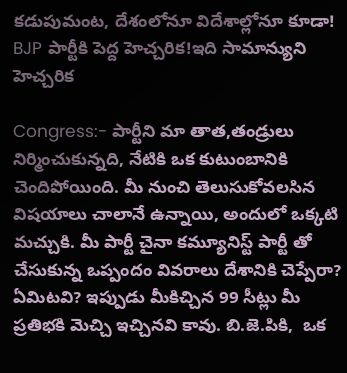కడుపుమంట, దేశంలోనూ విదేశాల్లోనూ కూడా!   BJP పార్టీకి పెద్ద హెచ్చరిక!ఇది సామాన్యుని హెచ్చరిక

Congress:- పార్టీని మా తాత,తండ్రులు నిర్మించుకున్నది, నేటికి ఒక కుటుంబానికి చెందిపోయింది. మీ నుంచి తెలుసుకోవలసిన విషయాలు చాలానే ఉన్నాయి, అందులో ఒక్కటి మచ్చుకి. మీ పార్టీ చైనా కమ్యూనిస్ట్ పార్టీ తో చేసుకున్న ఒప్పందం వివరాలు దేశానికి చెప్పేరా? ఏమిటవి? ఇప్పుడు మీకిచ్చిన 99 సీట్లు మీ ప్రతిభకి మెచ్చి ఇచ్చినవి కావు. బి.జె.పికి,  ఒక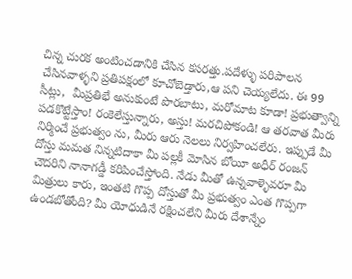చిన్న చురక అంటించడానికి చేసిన కసరత్తు.పదేళ్ళు పరిపాలన చేసినవాళ్ళని ప్రతిపక్షంలో కూచోబెడ్తారు,ఆ పని చెయ్యలేదు. ఈ 99 సీట్లు,  మీప్రతిభే అనుకుంటే పొరబాటు, మరోమాట కూడా! ప్రభుత్వాన్ని పడకొట్టేస్తాం! రంకెలేస్తున్నారు, అస్తు! మరచిపోకండి! ఆ తరవాత మీరు నిర్మించే ప్రభుత్వం ను, మీరు ఆరు నెలలు నిర్వహించలేరు. ఇప్పుడే మీ దోస్తు మమత నిన్నటిదాకా మీ పల్లకీ మోసిన బోయీ అధీర్ రంజన్ చౌదరిని నానాగడ్డీ కరిపించేస్తోంది. నేడు మీతో ఉన్నవాళ్ళెవరూ మీ మిత్రులు కారు, ఇంతటి గొప్ప దోస్తుతో మీ ప్రభుత్వం ఎంత గొప్పగా ఉండబోతోంది? మీ యోధుడినే రక్షించలేని మీరు దేశాన్నేం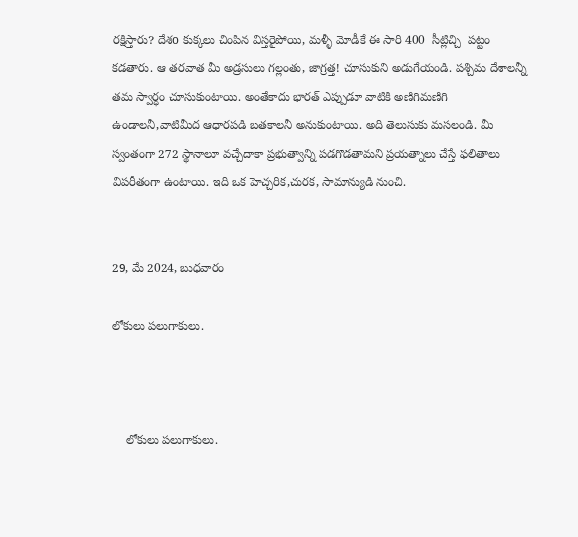రక్షిస్తారు? దేశo కుక్కలు చింపిన విస్తరైపోయి, మళ్ళీ మోడీకే ఈ సారి 400  సీట్లిచ్చి  పట్టం కడతారు. ఆ తరవాత మీ అడ్రసులు గల్లంతు, జాగ్రత్త! చూసుకుని అడుగేయండి. పశ్చిమ దేశాలన్నీ తమ స్వార్ధం చూసుకుంటాయి. అంతేకాదు భారత్ ఎప్పుడూ వాటికి అణిగిమణిగి ఉండాలనీ,వాటిమీద ఆధారపడి బతకాలనీ అనుకుంటాయి. అది తెలుసుకు మసలండి. మీ స్వంతంగా 272 స్థానాలూ వచ్చేదాకా ప్రభుత్వాన్ని పడగొడతామని ప్రయత్నాలు చేస్తే ఫలితాలు విపరీతంగా ఉంటాయి. ఇది ఒక హెచ్చరిక,చురక, సామాన్యుడి నుంచి.


29, మే 2024, బుధవారం

లోకులు పలుగాకులు.



    లోకులు పలుగాకులు.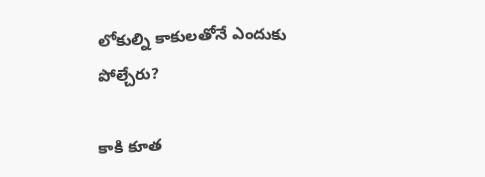లోకుల్ని కాకులతోనే ఎందుకు పోల్చేరు?

కాకి కూత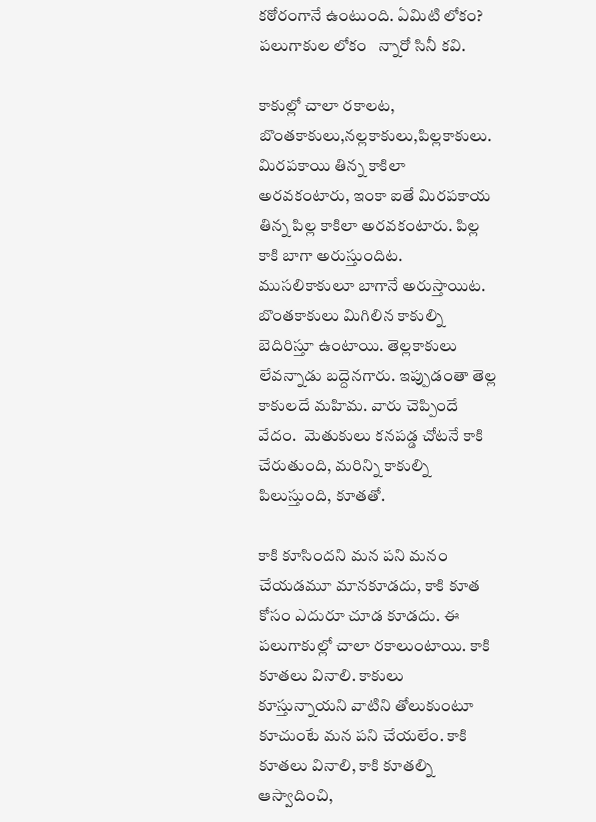కఠోరంగానే ఉంటుంది. ఏమిటి లోకం? పలుగాకుల లోకం   న్నారో సినీ కవి.

కాకుల్లో చాలా రకాలట, బొంతకాకులు,నల్లకాకులు,పిల్లకాకులు. మిరపకాయి తిన్న కాకిలా అరవకంటారు, ఇంకా ఐతే మిరపకాయ తిన్న పిల్ల కాకిలా అరవకంటారు. పిల్ల కాకి బాగా అరుస్తుందిట. ముసలికాకులూ బాగానే అరుస్తాయిట.  బొంతకాకులు మిగిలిన కాకుల్ని బెదిరిస్తూ ఉంటాయి. తెల్లకాకులు లేవన్నాడు బద్దెనగారు. ఇప్పుడంతా తెల్ల కాకులదే మహిమ. వారు చెప్పిందే వేదం.  మెతుకులు కనపడ్డ చోటనే కాకి చేరుతుంది, మరిన్ని కాకుల్ని పిలుస్తుంది, కూతతో.

కాకి కూసిందని మన పని మనం చేయడమూ మానకూడదు, కాకి కూత కోసం ఎదురూ చూడ కూడదు. ఈ పలుగాకుల్లో చాలా రకాలుంటాయి. కాకి కూతలు వినాలి. కాకులు కూస్తున్నాయని వాటిని తోలుకుంటూ కూచుంటే మన పని చేయలేం. కాకి కూతలు వినాలి, కాకి కూతల్ని ఆస్వాదించి,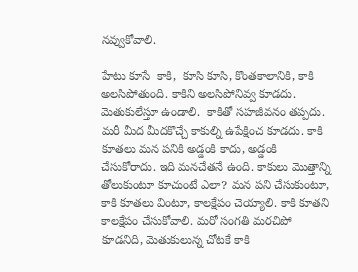నవ్వుకోవాలి.

హేటు కూసే  కాకి,  కూసి కూసి, కొంతకాలానికి, కాకి అలసిపోతుంది. కాకిని అలసిపోనివ్వ కూడదు.  మెతుకులేస్తూ ఉండాలి.  కాకితో సహజీవనం తప్పదు. మరీ మీద మీదకొచ్చే కాకుల్ని ఉపేక్షించ కూడదు. కాకి కూతలు మన పనికి అడ్డంకి కాదు, అడ్డంకి చేసుకోరాదు. ఇది మనచేతనే ఉంది. కాకులు మొత్తాన్ని తోలుకుంటూ కూచుంటే ఎలా? మన పని చేసుకుంటూ, కాకి కూతలు వింటూ, కాలక్షేపం చెయ్యాలి. కాకి కూతని కాలక్షేపం చేసుకోవాలి. మరో సంగతి మరచిపో కూడనిది, మెతుకులున్న చోటకే కాకి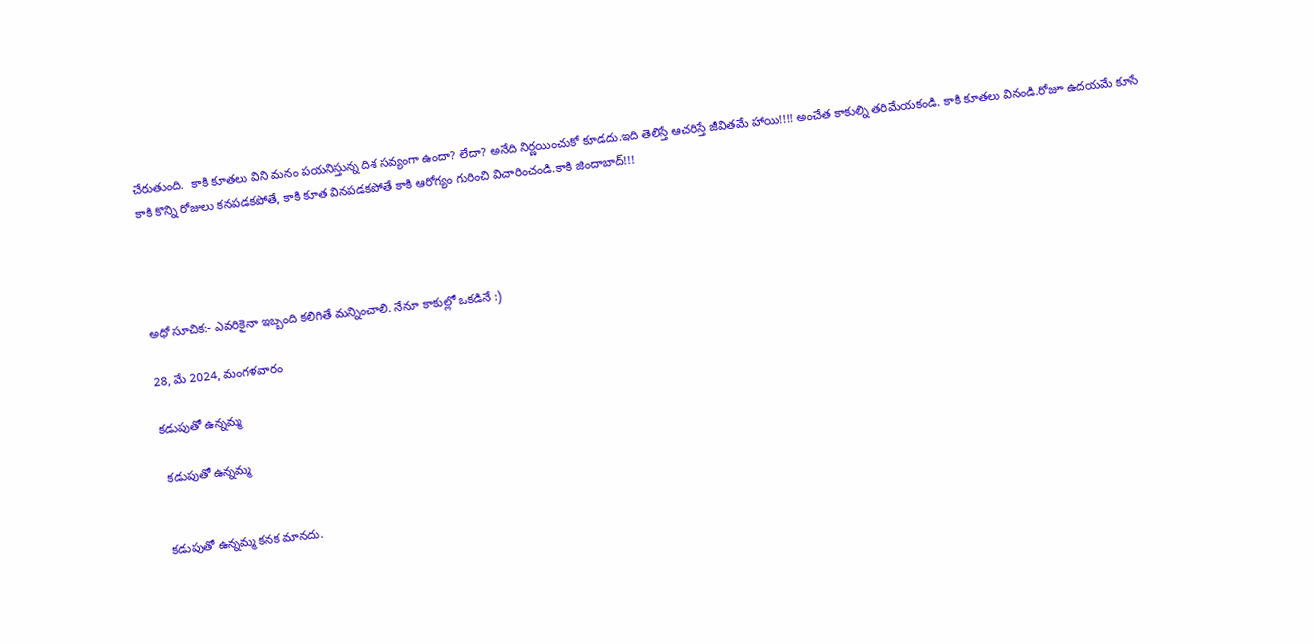చేరుతుంది.  కాకి కూతలు విని మనం పయనిస్తున్న దిశ సవ్యంగా ఉందా? లేదా? అనేది నిర్ణయించుకో కూడదు.ఇది తెలిస్తే ఆచరిస్తే జీవితమే హాయి!!!! అంచేత కాకుల్ని తరిమేయకండి. కాకి కూతలు వినండి.రోజూ ఉదయమే కూసే కాకి కొన్ని రోజులు కనపడకపోతే, కాకి కూత వినపడకపోతే కాకి ఆరోగ్యం గురించి విచారించండి.కాకి జిందాబాద్!!!




అధో సూచిక:- ఎవరికైనా ఇబ్బంది కలిగితే మన్నించాలి. నేనూ కాకుల్లో ఒకడినే :)

28, మే 2024, మంగళవారం

కడుపుతో ఉన్నమ్మ

 కడుపుతో ఉన్నమ్మ


కడుపుతో ఉన్నమ్మ కనక మానదు.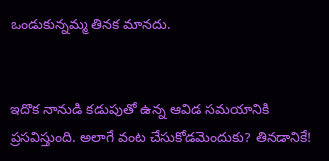ఒండుకున్నమ్మ తినక మానదు.


ఇదొక నానుడి కడుపుతో ఉన్న ఆవిడ సమయానికి ప్రసవిస్తుంది. అలాగే వంట చేసుకోడమెందుకు? తినడానికే!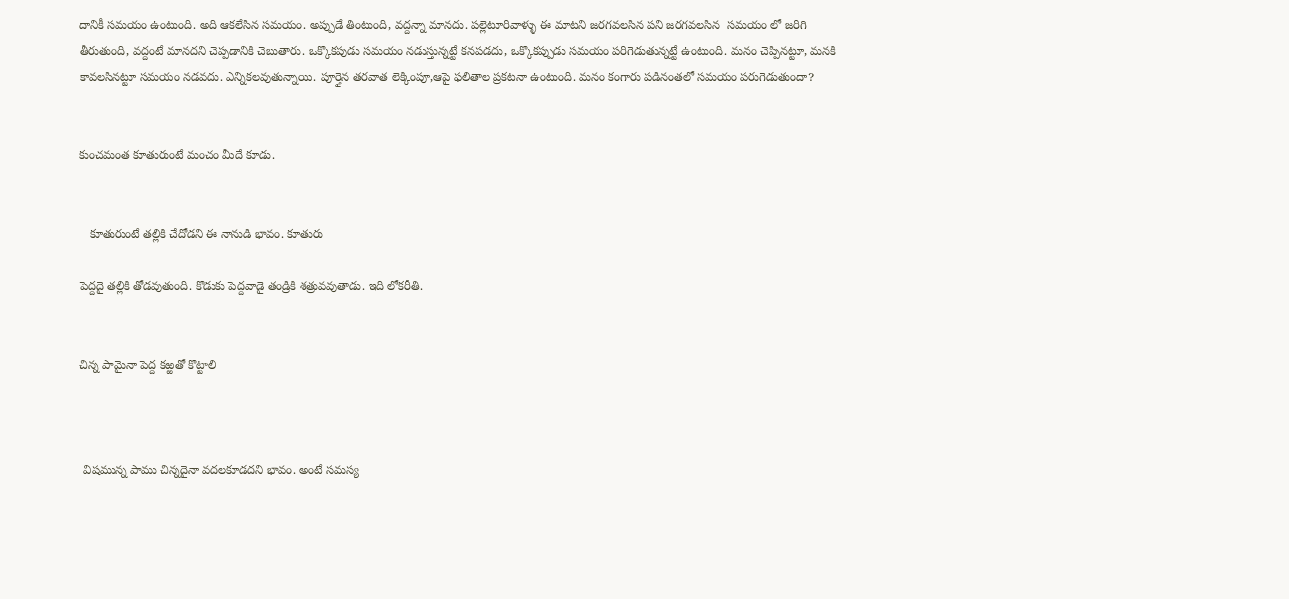దానికీ సమయం ఉంటుంది. అది ఆకలేసిన సమయం. అప్పుడే తింటుంది, వద్దన్నా మానదు. పల్లెటూరివాళ్ళు ఈ మాటని జరగవలసిన పని జరగవలసిన  సమయం లో జరిగి తీరుతుంది, వద్దంటే మానదని చెప్పడానికి చెబుతారు. ఒక్కొకపుడు సమయం నడుస్తున్నట్టే కనపడదు, ఒక్కొకప్పుడు సమయం పరిగెడుతున్నట్టే ఉంటుంది. మనం చెప్పినట్టూ, మనకి కావలసినట్టూ సమయం నడవదు. ఎన్నికలవుతున్నాయి. పూర్తైన తరవాత లెక్కింపూ,ఆపై ఫలితాల ప్రకటనా ఉంటుంది. మనం కంగారు పడినంతలో సమయం పరుగెడుతుందా?


కుంచమంత కూతురుంటే మంచం మీదే కూడు.


   కూతురుంటే తల్లికి చేదోడని ఈ నానుడి భావం. కూతురు

పెద్దదై తల్లికి తోడవుతుంది. కొడుకు పెద్దవాడై తండ్రికి శత్రువవుతాడు. ఇది లోకరీతి.


చిన్న పామైనా పెద్ద కఱ్ఱతో కొట్టాలి



 విషమున్న పాము చిన్నదైనా వదలకూడదని భావం. అంటే సమస్య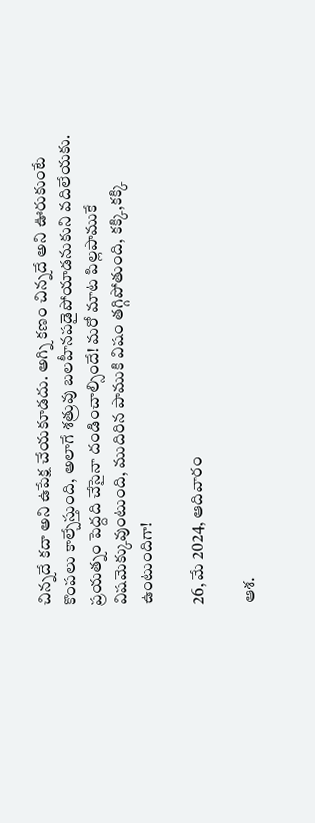చిన్నదే కదా అని ఉపేక్ష చేయకూడదు. అగ్ని కణం చిన్నదే అని ఊరుకుంటే కొంపలు కాల్చేస్తుంది, అలాగే శత్రువు బలహీనపడైపోయాడనుకుని వదిలేయకు. ప్రయత్నం పెద్దది చేసైనా దండించాల్సిందే! మరో మాట పిల్లపాముకే విషమెక్కువుంటుంది, ముదిరిన పాముకి విషం తగ్గిపోతుంది, కక్కి,కక్కి ఉంటుందిగా!

26, మే 2024, ఆదివారం

ఆశ.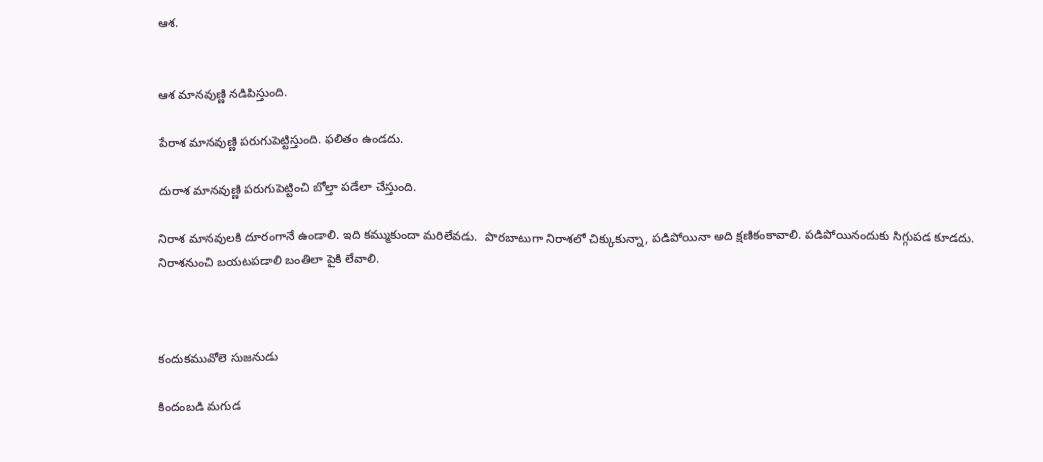ఆశ.


ఆశ మానవుణ్ణి నడిపిస్తుంది.

పేరాశ మానవుణ్ణి పరుగుపెట్టిస్తుంది. ఫలితం ఉండదు.

దురాశ మానవుణ్ణి పరుగుపెట్టించి బోల్తా పడేలా చేస్తుంది.

నిరాశ మానవులకి దూరంగానే ఉండాలి. ఇది కమ్ముకుందా మరిలేవడు.  పొరబాటుగా నిరాశలో చిక్కుకున్నా, పడిపోయినా అది క్షణికంకావాలి. పడిపోయినందుకు సిగ్గుపడ కూడదు. నిరాశనుంచి బయటపడాలి బంతిలా పైకి లేవాలి.



కందుకమువోలె సుజనుడు

కిందంబడి మగుడ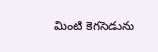మింటి కెగసెడును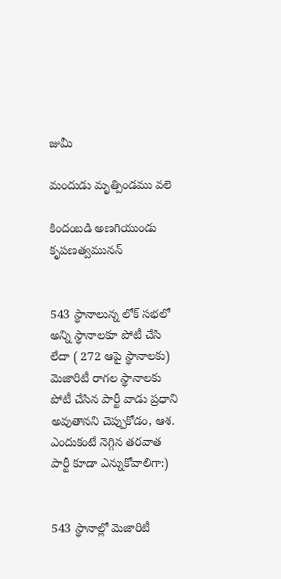జుమీ

మందుడు మృత్పిండము వలె

కిందంబడి అణగియుండు కృపణత్వమునన్


543 స్థానాలున్న లోక్ సభలో అన్ని స్థానాలకూ పోటీ చేసి లేదా ( 272 ఆపై స్థానాలకు)  మెజారిటీ రాగల స్థానాలకు పోటీ చేసిన పార్టీ వాడు ప్రధాని అవుతానని చెప్పుకోడం, ఆశ. ఎందుకంటే నెగ్గిన తరవాత పార్టీ కూడా ఎన్నుకోవాలిగా:)


543 స్థానాల్లో మెజారిటీ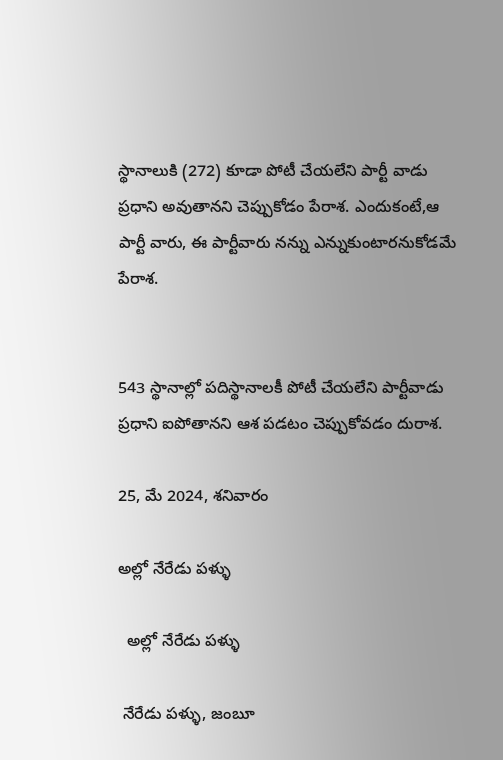స్థానాలుకి (272) కూడా పోటీ చేయలేని పార్టీ వాడు ప్రధాని అవుతానని చెప్పుకోడం పేరాశ. ఎందుకంటే,ఆ పార్టీ వారు, ఈ పార్టీవారు నన్ను ఎన్నుకుంటారనుకోడమే పేరాశ.


543 స్థానాల్లో పదిస్థానాలకీ పోటీ చేయలేని పార్టీవాడు ప్రధాని ఐపోతానని ఆశ పడటం చెప్పుకోవడం దురాశ.

25, మే 2024, శనివారం

అల్లో నేరేడు పళ్ళు

  అల్లో నేరేడు పళ్ళు

 నేరేడు పళ్ళు, జంబూ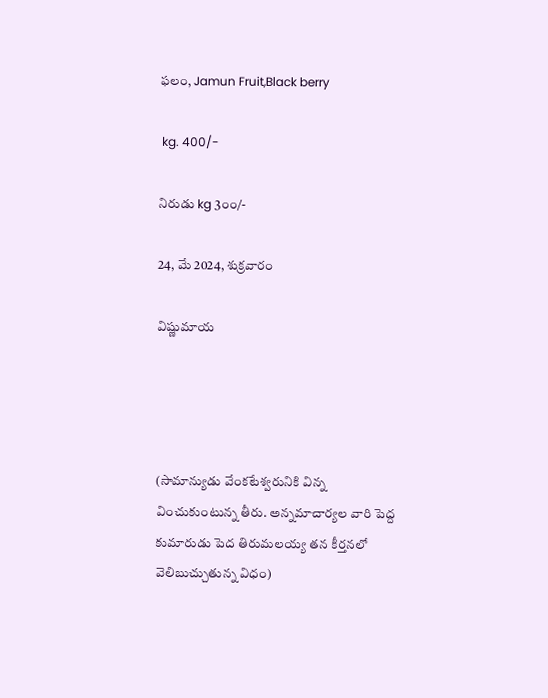ఫలం, Jamun Fruit,Black berry

 kg. 400/-

నిరుడు kg 3౦౦/-

24, మే 2024, శుక్రవారం

విష్ణుమాయ




(సామాన్యుడు వేంకటేశ్వరునికి విన్న వించుకుంటున్న తీరు. అన్నమాచార్యల వారి పెద్ద కుమారుడు పెద తిరుమలయ్య తన కీర్తనలో వెలిబుచ్చుతున్న విధం)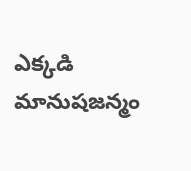ఎక్కడి మానుషజన్మం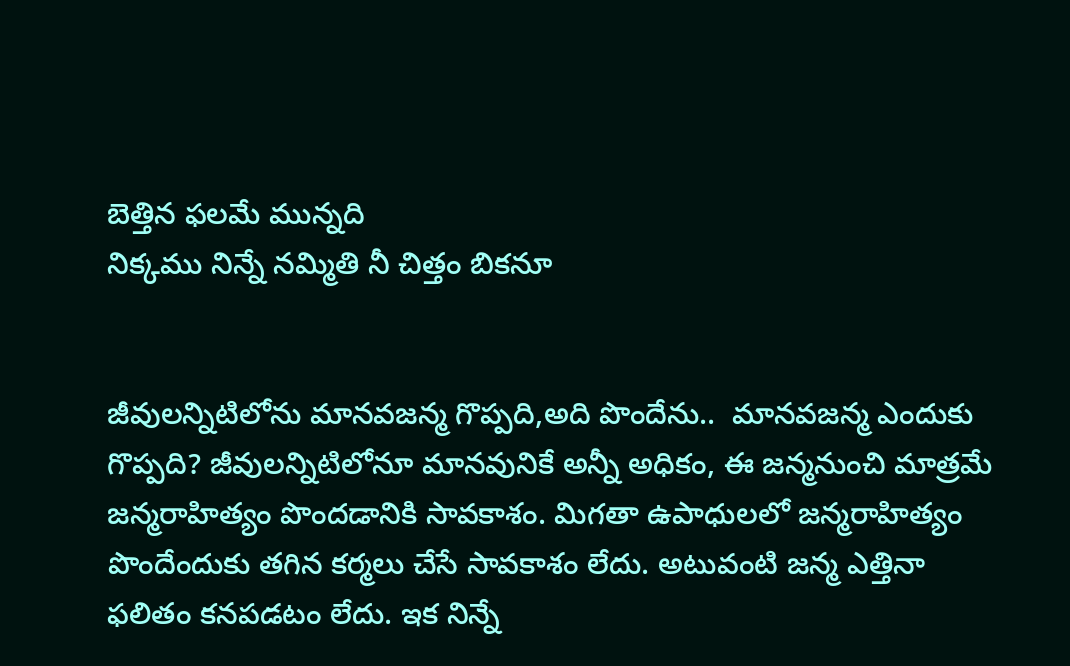బెత్తిన ఫలమే మున్నది
నిక్కము నిన్నే నమ్మితి నీ చిత్తం బికనూ


జీవులన్నిటిలోను మానవజన్మ గొప్పది,అది పొందేను..  మానవజన్మ ఎందుకు గొప్పది? జీవులన్నిటిలోనూ మానవునికే అన్నీ అధికం, ఈ జన్మనుంచి మాత్రమే జన్మరాహిత్యం పొందడానికి సావకాశం. మిగతా ఉపాధులలో జన్మరాహిత్యం పొందేందుకు తగిన కర్మలు చేసే సావకాశం లేదు. అటువంటి జన్మ ఎత్తినా ఫలితం కనపడటం లేదు. ఇక నిన్నే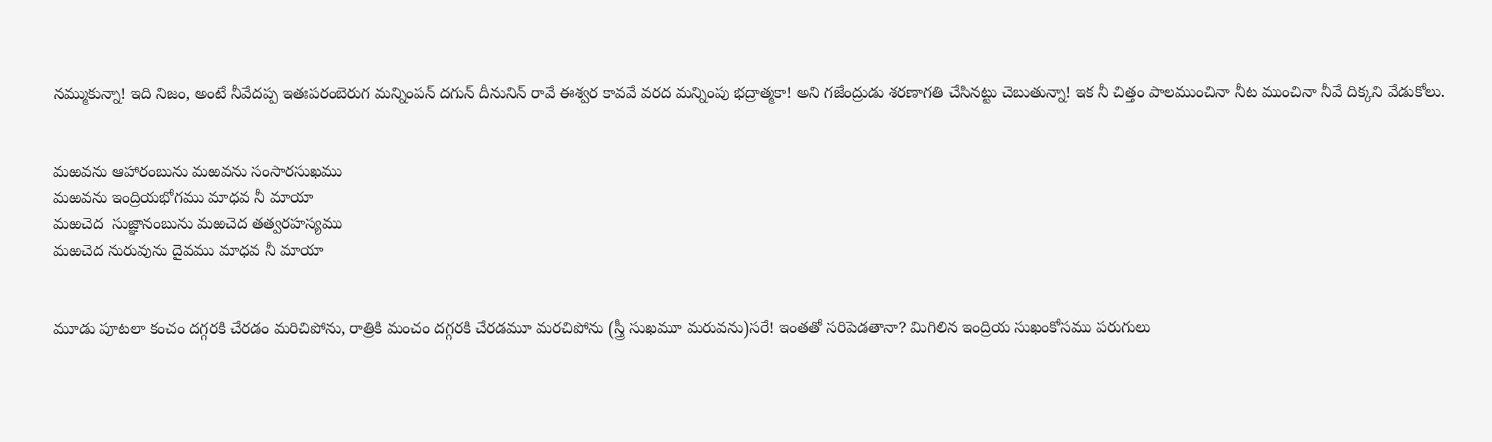నమ్ముకున్నా! ఇది నిజం, అంటే నీవేదప్ప ఇతఃపరంబెరుగ మన్నింపన్ దగున్ దీనునిన్ రావే ఈశ్వర కావవే వరద మన్నింపు భద్రాత్మకా! అని గజేంద్రుడు శరణాగతి చేసినట్టు చెబుతున్నా! ఇక నీ చిత్తం పాలముంచినా నీట ముంచినా నీవే దిక్కని వేడుకోలు.


మఱవను ఆహారంబును మఱవను సంసారసుఖము
మఱవను ఇంద్రియభోగము మాధవ నీ మాయా
మఱచెద  సుజ్ఞానంబును మఱచెద తత్వరహస్యము
మఱచెద నురువును దైవము మాధవ నీ మాయా


మూడు పూటలా కంచం దగ్గరకి చేరడం మరిచిపోను, రాత్రికి మంచం దగ్గరకి చేరడమూ మరచిపోను (స్త్రీ సుఖమూ మరువను)సరే! ఇంతతో సరిపెడతానా? మిగిలిన ఇంద్రియ సుఖంకోసము పరుగులు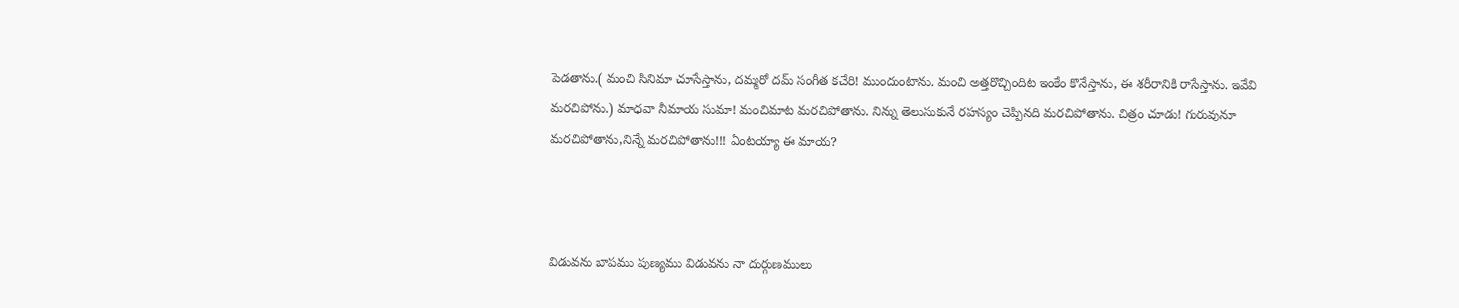పెడతాను.( మంచి సినిమా చూసేస్తాను, దమ్మరో దమ్ సంగీత కచేరి! ముందుంటాను. మంచి అత్తరొచ్చిందిట ఇంకేం కొనేస్తాను, ఈ శరీరానికి రాసేస్తాను. ఇవేవి మరచిపోను.) మాధవా నీమాయ సుమా! మంచిమాట మరచిపోతాను. నిన్ను తెలుసుకునే రహస్యం చెప్పినది మరచిపోతాను. చిత్రం చూడు! గురువునూ మరచిపోతాను,నిన్నే మరచిపోతాను!!! ఏంటయ్యా ఈ మాయ?



విడువను బాపము పుణ్యము విడువను నా దుర్గుణములు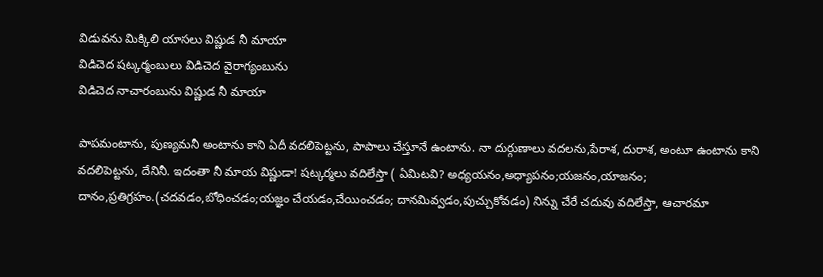విడువను మిక్కిలి యాసలు విష్ణుడ నీ మాయా
విడిచెద షట్కర్మంబులు విడిచెద వైరాగ్యంబును
విడిచెద నాచారంబును విష్ణుడ నీ మాయా

పాపమంటాను, పుణ్యమనీ అంటాను కాని ఏదీ వదలిపెట్టను, పాపాలు చేస్తూనే ఉంటాను. నా దుర్గుణాలు వదలను,పేరాశ, దురాశ, అంటూ ఉంటాను కాని వదలిపెట్టను, దేనినీ. ఇదంతా నీ మాయ విష్ణుడా! షట్కర్మలు వదిలేస్తా ( ఏమిటవి? అధ్యయనం,అధ్యాపనం;యజనం,యాజనం; దానం,ప్రతిగ్రహం.(చదవడం,బోధించడం;యజ్ఞం చేయడం,చేయించడం; దానమివ్వడం,పుచ్చుకోవడం) నిన్ను చేరే చదువు వదిలేస్తా, ఆచారమా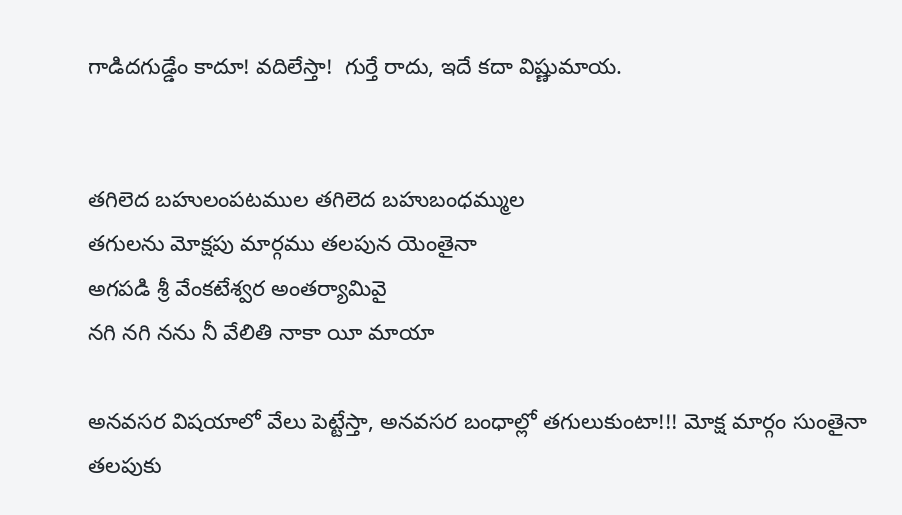గాడిదగుడ్డేం కాదూ! వదిలేస్తా!  గుర్తే రాదు, ఇదే కదా విష్ణుమాయ.


తగిలెద బహులంపటముల తగిలెద బహుబంధమ్ముల
తగులను మోక్షపు మార్గము తలపున యెంతైనా
అగపడి శ్రీ వేంకటేశ్వర అంతర్యామివై
నగి నగి నను నీ వేలితి నాకా యీ మాయా

అనవసర విషయాలో వేలు పెట్టేస్తా, అనవసర బంధాల్లో తగులుకుంటా!!! మోక్ష మార్గం సుంతైనా తలపుకు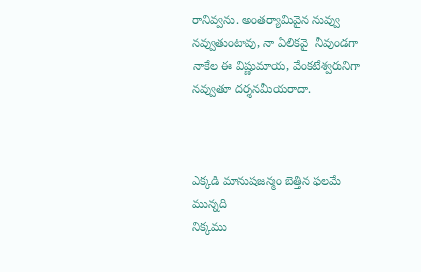రానివ్వను. అంతర్యామివైన నువ్వు నవ్వుతుంటావు, నా ఏలికవై  నీవుండగా  నాకేల ఈ విష్ణుమాయ, వేంకటేశ్వరునిగా నవ్వుతూ దర్శనమీయరాదా.



ఎక్కడి మానుషజన్మం బెత్తిన ఫలమే మున్నది
నిక్కము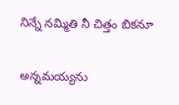నిన్నే నమ్మితి నీ చిత్తం బికనూ

అన్నమయ్యను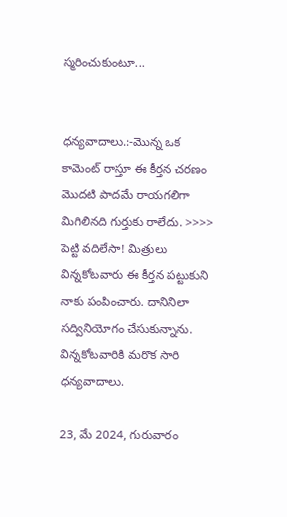స్మరించుకుంటూ...


ధన్యవాదాలు.:-మొన్న ఒక కామెంట్ రాస్తూ ఈ కీర్తన చరణం మొదటి పాదమే రాయగలిగా మిగిలినది గుర్తుకు రాలేదు. >>>> పెట్టి వదిలేసా! మిత్రులు విన్నకోటవారు ఈ కీర్తన పట్టుకుని నాకు పంపించారు. దానినిలా సద్వినియోగం చేసుకున్నాను. విన్నకోటవారికి మరొక సారి ధన్యవాదాలు.

23, మే 2024, గురువారం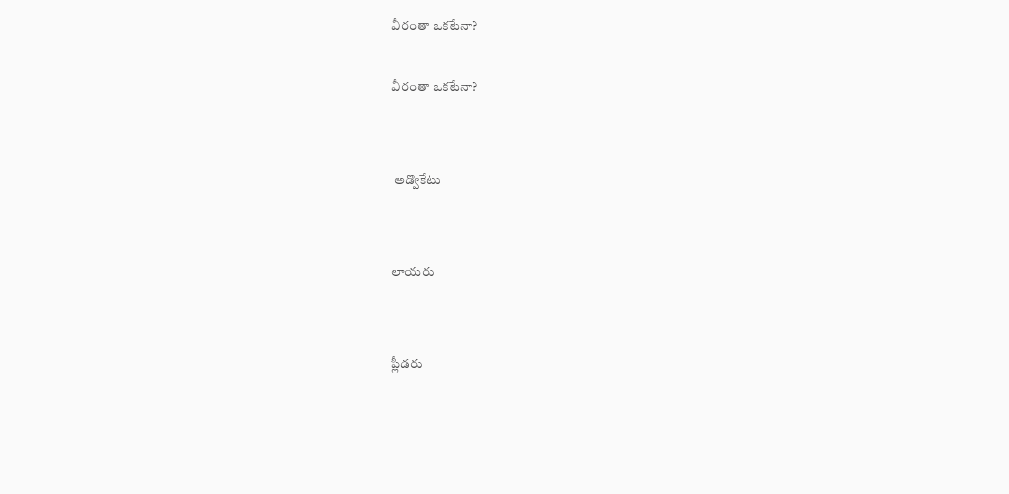వీరంతా ఒకటేనా?

వీరంతా ఒకటేనా?


 అడ్వొకేటు


లాయరు


ప్లీడరు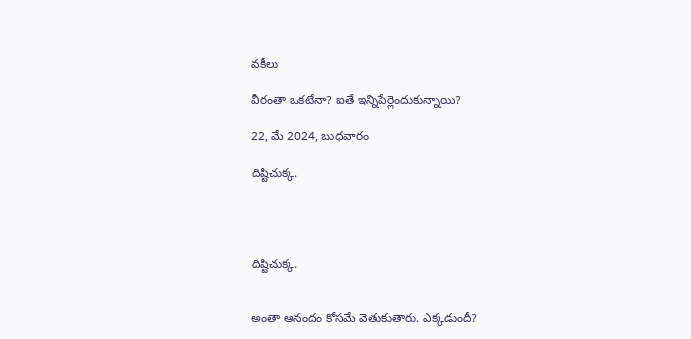వకీలు

వీరంతా ఒకటేనా? ఐతే ఇన్నిపేర్లెందుకున్నాయి?

22, మే 2024, బుధవారం

దిష్టిచుక్క.




దిష్టిచుక్క.


అంతా ఆనందం కోసమే వెతుకుతారు. ఎక్కడుందీ?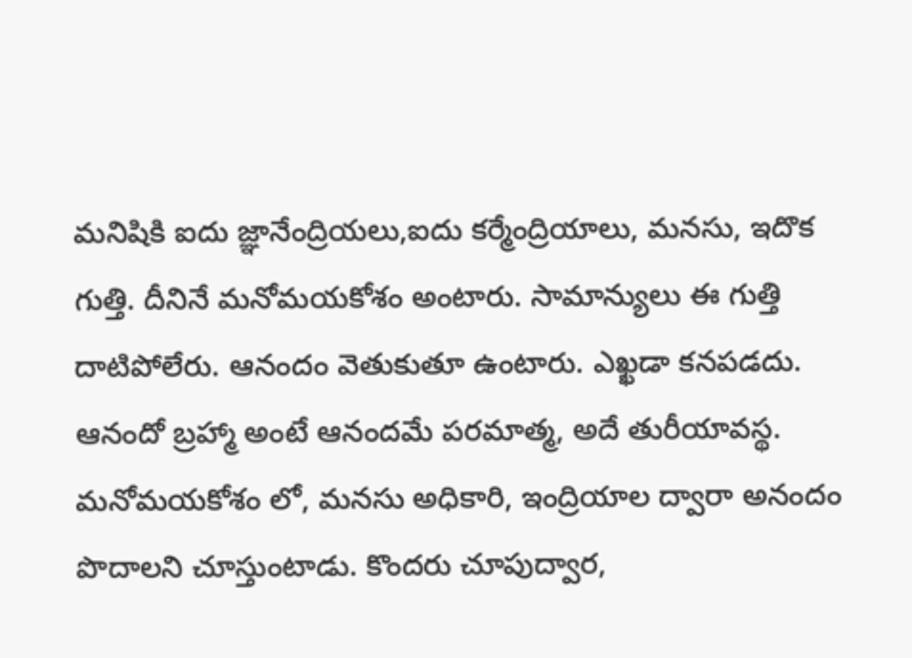మనిషికి ఐదు జ్ఞానేంద్రియలు,ఐదు కర్మేంద్రియాలు, మనసు, ఇదొక గుత్తి. దీనినే మనోమయకోశం అంటారు. సామాన్యులు ఈ గుత్తి దాటిపోలేరు. ఆనందం వెతుకుతూ ఉంటారు. ఎఖ్ఖడా కనపడదు. ఆనందో బ్రహ్మా అంటే ఆనందమే పరమాత్మ, అదే తురీయావస్థ.  మనోమయకోశం లో, మనసు అధికారి, ఇంద్రియాల ద్వారా అనందం పొదాలని చూస్తుంటాడు. కొందరు చూపుద్వార,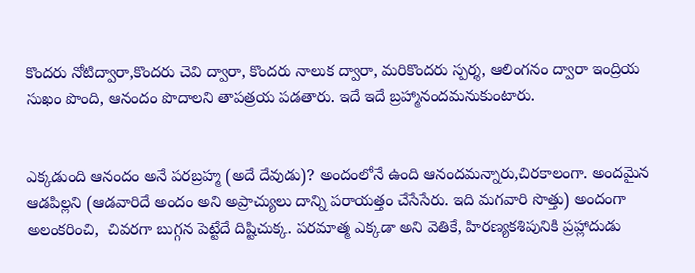కొందరు నోటిద్వారా,కొందరు చెవి ద్వారా, కొందరు నాలుక ద్వారా, మరికొందరు స్పర్శ, ఆలింగనం ద్వారా ఇంద్రియ సుఖం పొంది, ఆనందం పొదాలని తాపత్రయ పడతారు. ఇదే ఇదే బ్రహ్మానందమనుకుంటారు.


ఎక్కడుంది ఆనందం అనే పరబ్రహ్మ (అదే దేవుడు)? అందంలోనే ఉంది ఆనందమన్నారు,చిరకాలంగా. అందమైన ఆడపిల్లని (ఆడవారిదే అందం అని అప్రాచ్యులు దాన్ని పరాయత్తం చేసేసేరు. ఇది మగవారి సొత్తు) అందంగా అలంకరించి,  చివరగా బుగ్గన పెట్టేదే దిష్టిచుక్క. పరమాత్మ ఎక్కడా అని వెతికే, హిరణ్యకశిపునికి ప్రహ్లాదుడు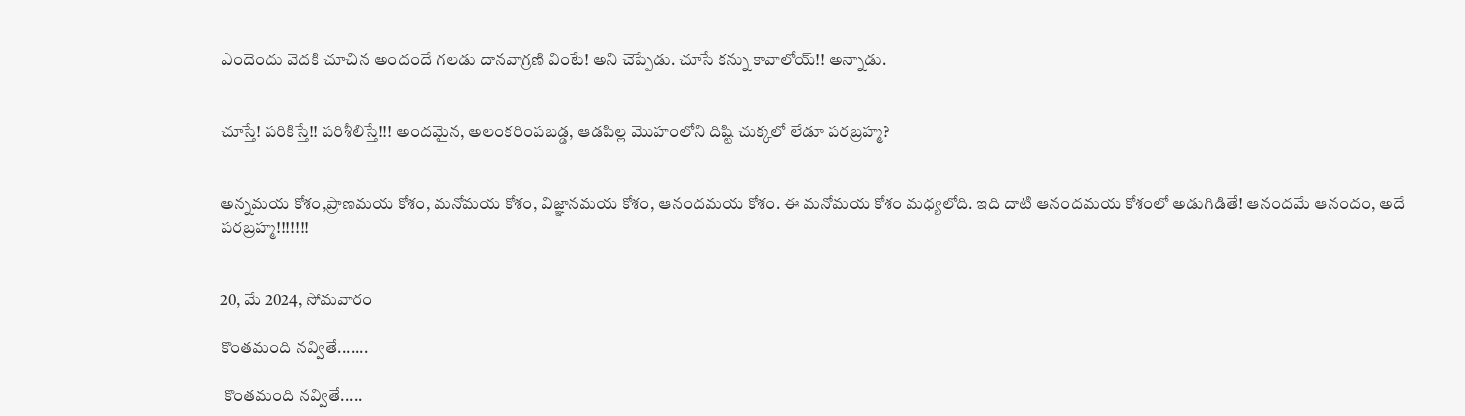ఎందెందు వెదకి చూచిన అందందే గలడు దానవాగ్రణి వింటే! అని చెప్పేడు. చూసే కన్ను కావాలోయ్!! అన్నాడు.


చూస్తే! పరికిస్తే!! పరిశీలిస్తే!!! అందమైన, అలంకరింపబడ్డ, ఆడపిల్ల మొహంలోని దిష్టి చుక్కలో లేడూ పరబ్రహ్మ?


అన్నమయ కోశం,ప్రాణమయ కోశం, మనోమయ కోశం, విజ్ఞానమయ కోశం, ఆనందమయ కోశం. ఈ మనోమయ కోశం మధ్యలోది. ఇది దాటి ఆనందమయ కోశంలో అడుగిడితే! ఆనందమే ఆనందం, అదే పరబ్రహ్మ!!!!!!!


20, మే 2024, సోమవారం

కొంతమంది నవ్వితే.......

 కొంతమంది నవ్వితే.....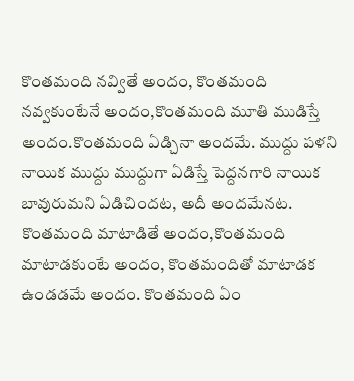కొంతమంది నవ్వితే అందం, కొంతమంది నవ్వకుంటేనే అందం,కొంతమంది మూతి ముడిస్తే అందం.కొంతమంది ఏడ్చినా అందమే. ముద్దు పళని నాయిక ముద్దు ముద్దుగా ఏడిస్తే పెద్దనగారి నాయిక బావురుమని ఏడిచిందట, అదీ అందమేనట.  కొంతమంది మాటాడితే అందం,కొంతమంది మాటాడకుంటే అందం, కొంతమందితో మాటాడక ఉండడమే అందం. కొంతమంది ఏం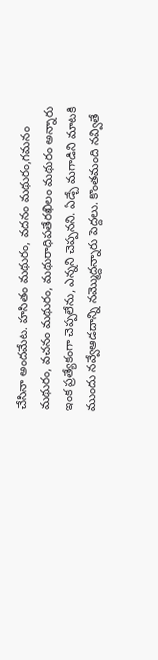చేసినా అందమేట. హసితం మథురం, వదనం మథురం,గమనం మథురం, వచనం మథురం, మథురాధిపతేరఖిలం మథురం అన్నారు ఇంక ప్రత్యేకంగా చెప్పలేను, ఎన్నని చెప్పనని. ఏడ్చే మగాడిని మాటకి ముందు నవ్వేఆడదాన్ని నమ్మొద్దన్నారు పెద్దలు. కొంతమంది నవ్వితే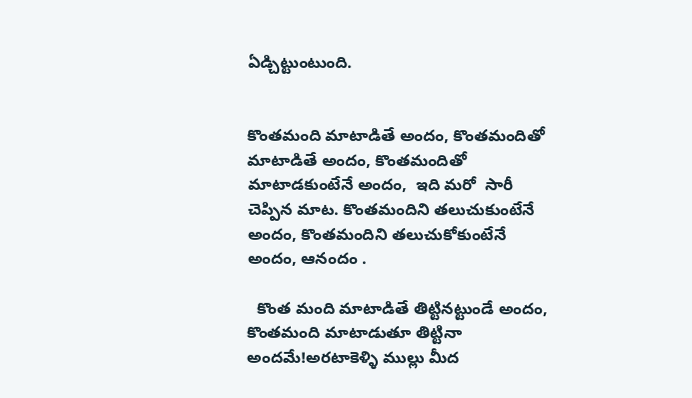ఏడ్చిట్టుంటుంది.


కొంతమంది మాటాడితే అందం, కొంతమందితో మాటాడితే అందం, కొంతమందితో మాటాడకుంటేనే అందం,  ఇది మరో  సారీ చెప్పిన మాట. కొంతమందిని తలుచుకుంటేనే అందం, కొంతమందిని తలుచుకోకుంటేనే అందం, ఆనందం .

  కొంత మంది మాటాడితే తిట్టినట్టుండే అందం, కొంతమంది మాటాడుతూ తిట్టినా అందమే!అరటాకెళ్ళి ముల్లు మీద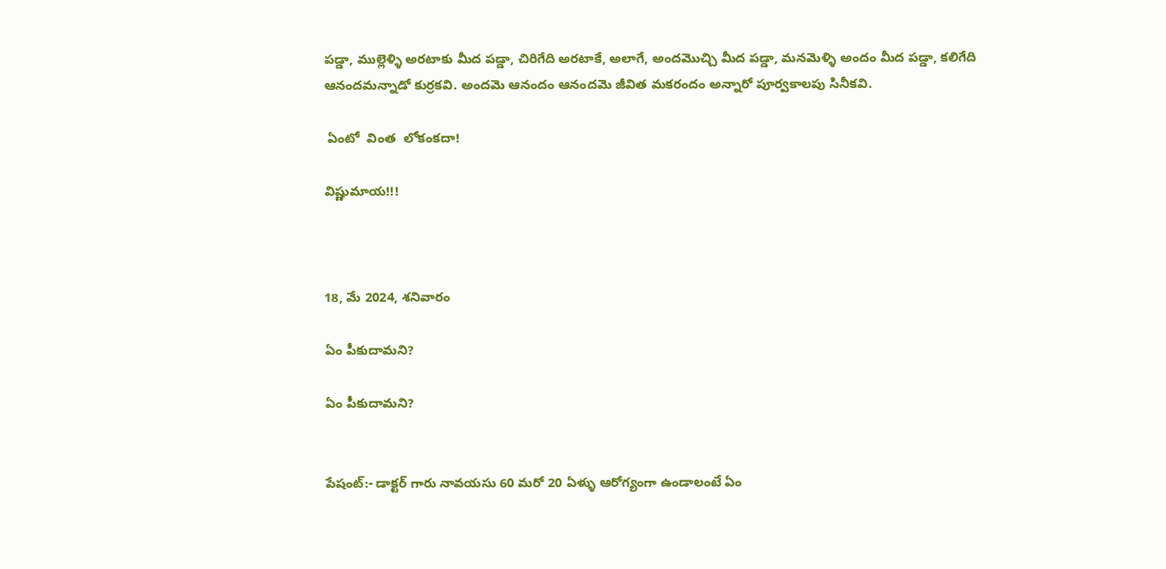పడ్డా, ముల్లెళ్ళి అరటాకు మీద పడ్డా, చిరిగేది అరటాకే, అలాగే, అందమొచ్చి మీద పడ్డా, మనమెళ్ళి అందం మీద పడ్డా, కలిగేది ఆనందమన్నాడో కుర్రకవి. అందమె ఆనందం ఆనందమె జీవిత మకరందం అన్నారో పూర్వకాలపు సినీకవి.

 ఏంటో  వింత  లోకంకదా!

విష్ణుమాయ!!!



18, మే 2024, శనివారం

ఏం పీకుదామని?

ఏం పీకుదామని?


పేషంట్:- డాక్టర్ గారు నావయసు 60 మరో 20 ఏళ్ళు ఆరోగ్యంగా ఉండాలంటే ఏం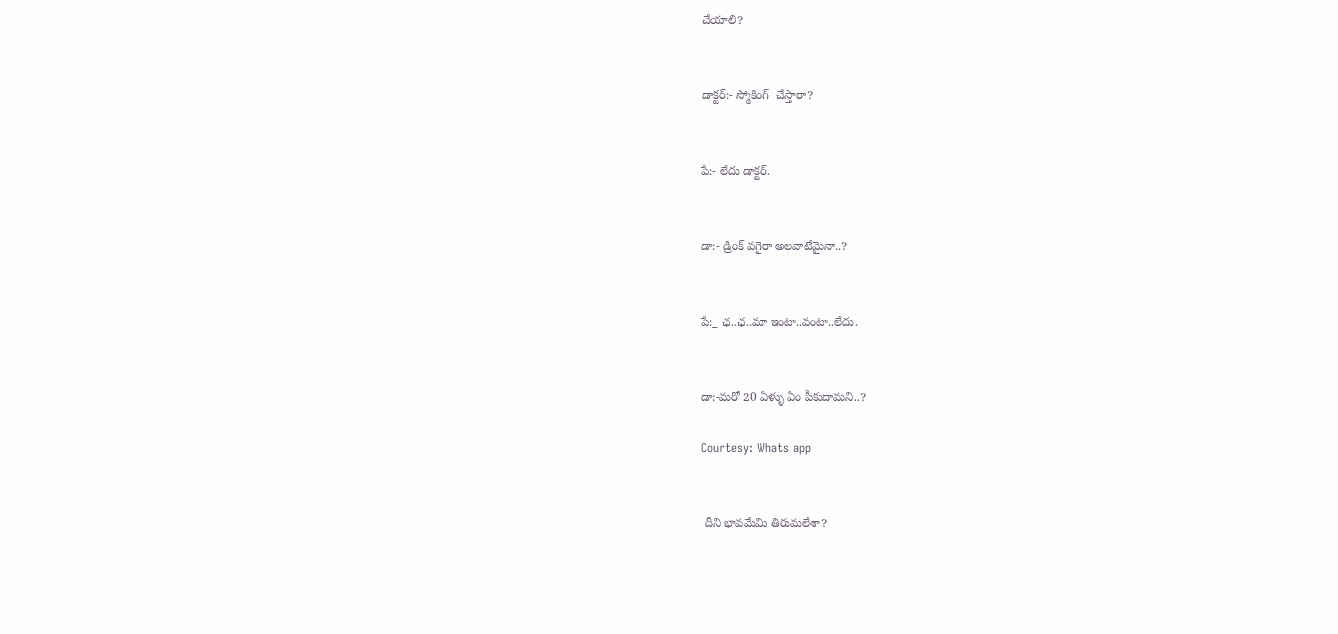చేయాలి?


డాక్టర్:- స్మోకింగ్  చేస్తారా?


పే:- లేదు డాక్టర్.


డా:- డ్రింక్ వగైరా అలవాటేమైనా..?


పే:_ ఛ..ఛ..మా ఇంటా..వంటా..లేదు.


డా:-మరో 20 ఏళ్ళు ఏం పీకుదామని..?

Courtesy: Whats app


 దీని భావమేమి తిరుమలేశా?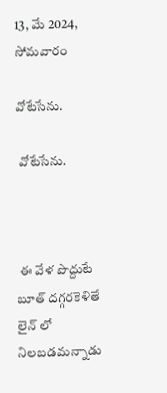13, మే 2024, సోమవారం

వోటేసేను.

 వోటేసేను.



 ఈ వేళ పొద్దుటే బూత్ దగ్గరకెళితే లైన్ లో నిలబడమన్నాడు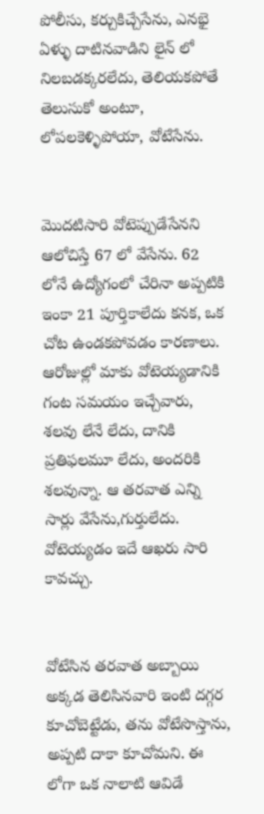పోలీసు, కర్చుకిచ్చేసేను, ఎనభై ఏళ్ళు దాటినవాడిని లైన్ లో నిలబడక్కరలేదు, తెలియకపోతే తెలుసుకో అంటూ, లోపలకెళ్ళిపోయా, వోటేసేను.


మొదటిసారి వోటెప్పుడేసేనని ఆలోచిస్తే 67 లో వేసేను. 62 లోనే ఉద్యోగంలో చేరినా అప్పటికి ఇంకా 21 పూర్తికాలేదు కనక, ఒక చోట ఉండకపోవడం కారణాలు.  ఆరోజుల్లో మాకు వోటెయ్యడానికి గంట సమయం ఇచ్చేవారు, శలవు లేనే లేదు, దానికి ప్రతిఫలమూ లేదు, అందరికి శలవున్నా. ఆ తరవాత ఎన్ని సార్లు వేసేను,గుర్తులేదు. వోటెయ్యడం ఇదే ఆఖరు సారి కావచ్చు.


వోటేసిన తరవాత అబ్బాయి అక్కడ తెలిసినవారి ఇంటి దగ్గర కూచోబెట్టేడు, తను వోటేసొస్తాను, అప్పటి దాకా కూచోమని. ఈ లోగా ఒక నాలాటి ఆవిడే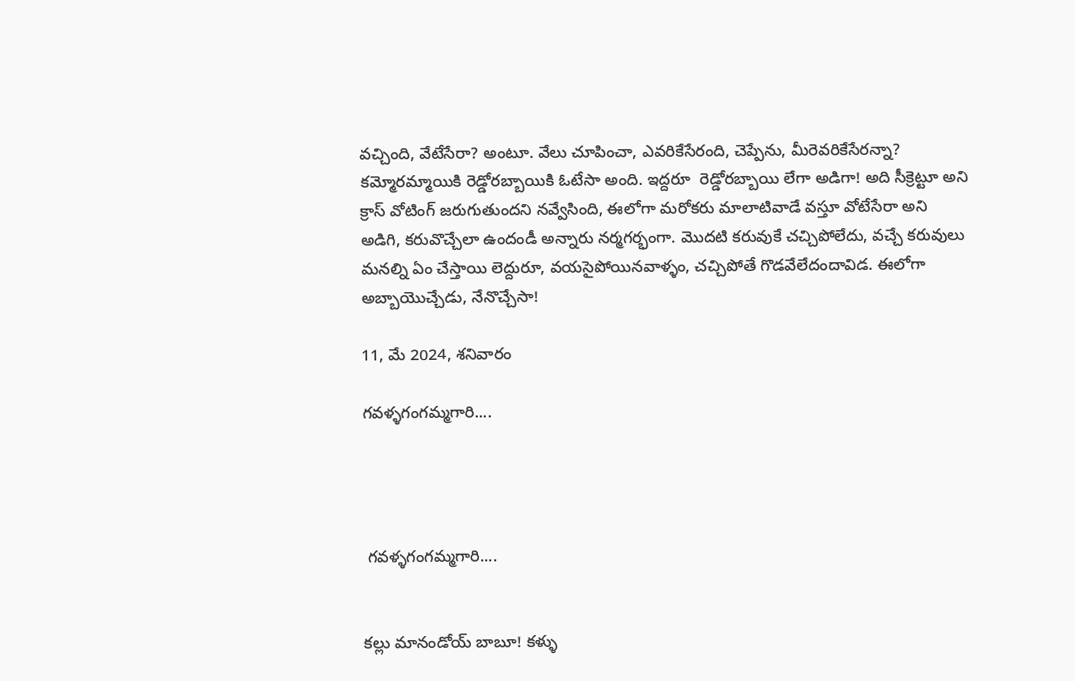వచ్చింది, వేటేసేరా? అంటూ. వేలు చూపించా, ఎవరికేసేరంది, చెప్పేను, మీరెవరికేసేరన్నా? కమ్మోరమ్మాయికి రెడ్డోరబ్బాయికి ఓటేసా అంది. ఇద్దరూ  రెడ్డోరబ్బాయి లేగా అడిగా! అది సీక్రెట్టూ అని క్రాస్ వోటింగ్ జరుగుతుందని నవ్వేసింది, ఈలోగా మరోకరు మాలాటివాడే వస్తూ వోటేసేరా అని అడిగి, కరువొచ్చేలా ఉందండీ అన్నారు నర్మగర్భంగా. మొదటి కరువుకే చచ్చిపోలేదు, వచ్చే కరువులు మనల్ని ఏం చేస్తాయి లెద్దురూ, వయసైపోయినవాళ్ళం, చచ్చిపోతే గొడవేలేదందావిడ. ఈలోగా అబ్బాయొచ్చేడు, నేనొచ్చేసా!

11, మే 2024, శనివారం

గవళ్ళగంగమ్మగారి....




 గవళ్ళగంగమ్మగారి....


కల్లు మానండోయ్ బాబూ! కళ్ళు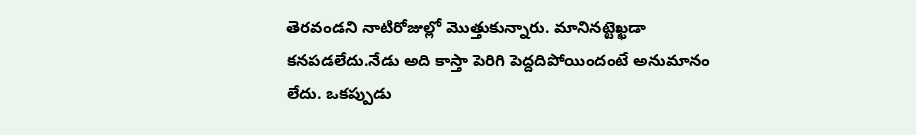తెరవండని నాటిరోజుల్లో మొత్తుకున్నారు. మానినట్టెఖ్ఖడా కనపడలేదు.నేడు అది కాస్తా పెరిగి పెద్దదిపోయిందంటే అనుమానం లేదు. ఒకప్పుడు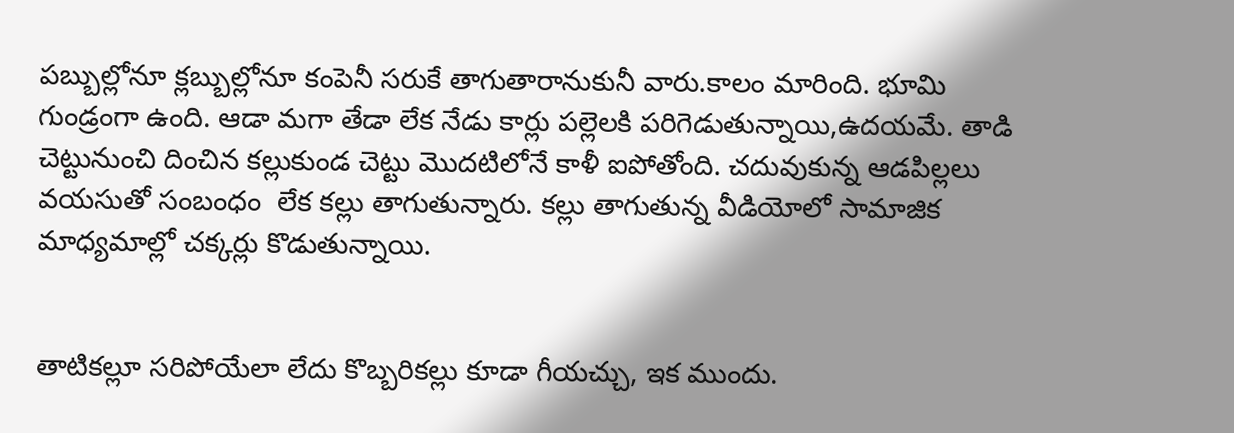పబ్బుల్లోనూ క్లబ్బుల్లోనూ కంపెనీ సరుకే తాగుతారానుకునీ వారు.కాలం మారింది. భూమి గుండ్రంగా ఉంది. ఆడా మగా తేడా లేక నేడు కార్లు పల్లెలకి పరిగెడుతున్నాయి,ఉదయమే. తాడి చెట్టునుంచి దించిన కల్లుకుండ చెట్టు మొదటిలోనే కాళీ ఐపోతోంది. చదువుకున్న ఆడపిల్లలు వయసుతో సంబంధం  లేక కల్లు తాగుతున్నారు. కల్లు తాగుతున్న వీడియోలో సామాజిక మాధ్యమాల్లో చక్కర్లు కొడుతున్నాయి.


తాటికల్లూ సరిపోయేలా లేదు కొబ్బరికల్లు కూడా గీయచ్చు, ఇక ముందు.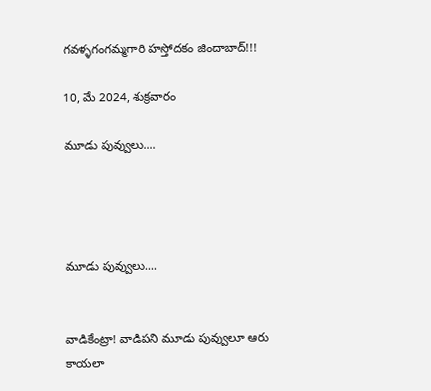గవళ్ళగంగమ్మగారి హస్తోదకం జిందాబాద్!!!

10, మే 2024, శుక్రవారం

మూడు పువ్వులు....




మూడు పువ్వులు....


వాడికేంట్రా! వాడిపని మూడు పువ్వులూ ఆరు కాయలా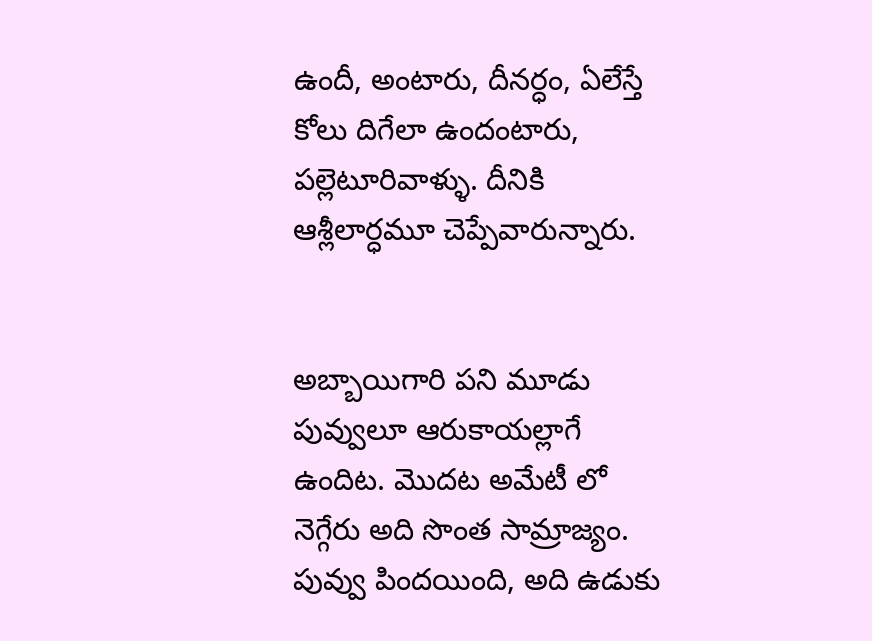ఉందీ, అంటారు, దీనర్ధం, ఏలేస్తే కోలు దిగేలా ఉందంటారు, పల్లెటూరివాళ్ళు. దీనికి ఆశ్లీలార్ధమూ చెప్పేవారున్నారు.


అబ్బాయిగారి పని మూడు పువ్వులూ ఆరుకాయల్లాగే ఉందిట. మొదట అమేటీ లో నెగ్గేరు అది సొంత సామ్రాజ్యం.   పువ్వు పిందయింది, అది ఉడుకు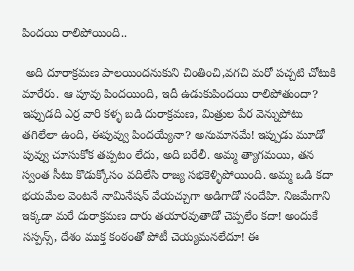పిందయి రాలిపోయింది..

 అది దూరాక్రమణ పాలయిందనుకుని చింతించి,వగచి మరో పచ్చటి చోటుకి మారేరు. ఆ పూవు పిందయింది, ఇదీ ఉడుకుపిందయి రాలిపోతుందా? ఇప్పుడది ఎర్ర వారి కళ్ళ బడి దురాక్రమణ, మిత్రుల పేర వెన్నుపోటు తగిలేలా ఉంది, ఈపువ్వు పిందయ్యేనా? అనుమానమే! ఇప్పుడు మూడో పువ్వు చూసుకోక తప్పటం లేదు, అది బరేలీ. అమ్మ త్యాగమయి, తన స్వంత సీటు కొడుక్కోసం వదిలేసి రాజ్య సభకెళ్ళిపోయింది. అమ్మ ఒడి కదా భయమేల వెంటనే నామినేషన్ వేయచ్చుగా అడిగాడో సందేహి. నిజమేగాని ఇక్కడా మరే దురాక్రమణ దారు తయారవుతాడో చెప్పలేం కదా! అందుకే సస్పన్స్, దేశం ముక్త కంఠంతో పోటీ చెయ్యమనలేదూ! ఈ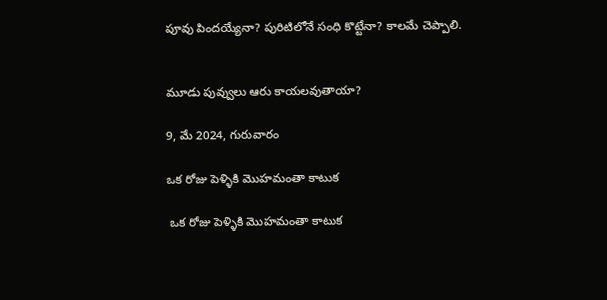పూవు పిందయ్యేనా? పురిటిలోనే సంధి కొట్టేనా? కాలమే చెప్పాలి.


మూడు పువ్వులు ఆరు కాయలవుతాయా?

9, మే 2024, గురువారం

ఒక రోజు పెళ్ళికి మొహమంతా కాటుక

 ఒక రోజు పెళ్ళికి మొహమంతా కాటుక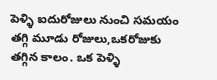పెళ్ళి ఐదురోజులు నుంచి సమయం తగ్గి మూడు రోజులు,ఒకరోజుకు తగ్గిన కాలం. ఒక పెళ్ళి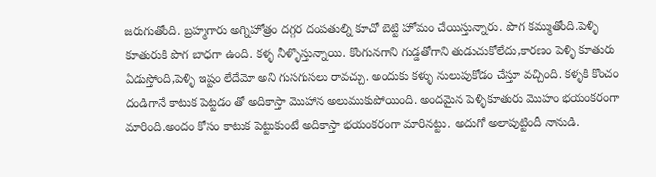జరుగుతోంది. బ్రహ్మగారు అగ్నిహోత్రం దగ్గర దంపతుల్ని కూచో బెట్టి హోమం చేయిస్తున్నారు. పొగ కమ్ముతోంది.పెళ్ళి కూతురుకి పొగ బాధగా ఉంది. కళ్ళ నీళ్ళొస్తున్నాయి. కొంగునగాని గుడ్డతోగాని తుడుచుకోలేదు,కారణం పెళ్ళి కూతురు ఏడుస్తోంది,పెళ్ళి ఇష్టం లేదేమో అని గుసగుసలు రావచ్చు. అందుకు కళ్ళు నులుపుకోడం చేస్తూ వచ్చింది. కళ్ళకి కొంచం దండిగానే కాటుక పెట్టడం తో అదికాస్తా మొహాన అలుముకుపోయింది. అందమైన పెళ్ళికూతురు మొహం భయంకరంగా మారింది.అందం కోసం కాటుక పెట్టుకుంటే అదికాస్తా భయంకరంగా మారినట్టు. అదుగో అలాపుట్టిందీ నానుడి.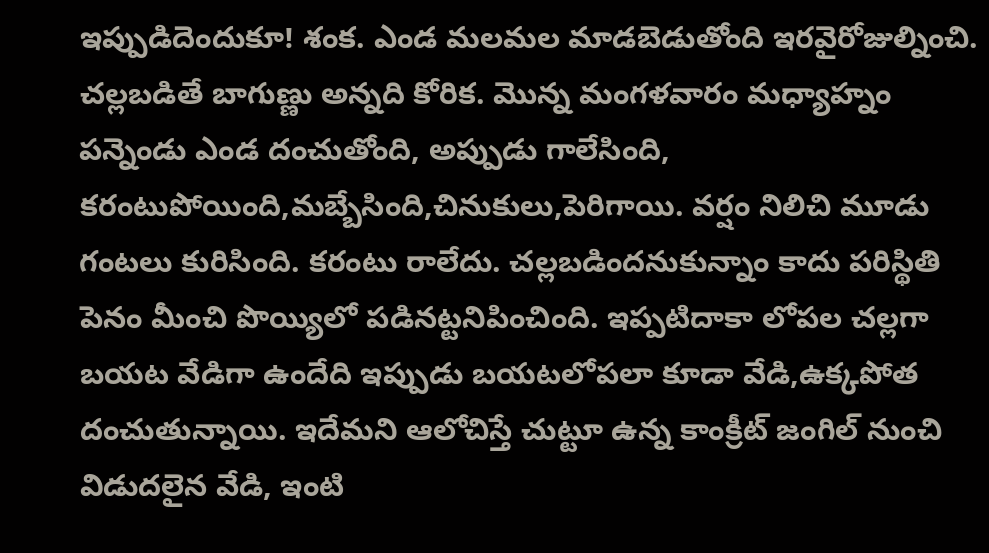ఇప్పుడిదెందుకూ! శంక. ఎండ మలమల మాడబెడుతోంది ఇరవైరోజుల్నించి. చల్లబడితే బాగుణ్ణు అన్నది కోరిక. మొన్న మంగళవారం మధ్యాహ్నం పన్నెండు ఎండ దంచుతోంది, అప్పుడు గాలేసింది, కరంటుపోయింది,మబ్బేసింది,చినుకులు,పెరిగాయి. వర్షం నిలిచి మూడు గంటలు కురిసింది. కరంటు రాలేదు. చల్లబడిందనుకున్నాం కాదు పరిస్థితి పెనం మీంచి పొయ్యిలో పడినట్టనిపించింది. ఇప్పటిదాకా లోపల చల్లగా బయట వేడిగా ఉందేది ఇప్పుడు బయటలోపలా కూడా వేడి,ఉక్కపోత దంచుతున్నాయి. ఇదేమని ఆలోచిస్తే చుట్టూ ఉన్న కాంక్రీట్ జంగిల్ నుంచి విడుదలైన వేడి, ఇంటి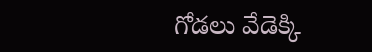గోడలు వేడెక్కి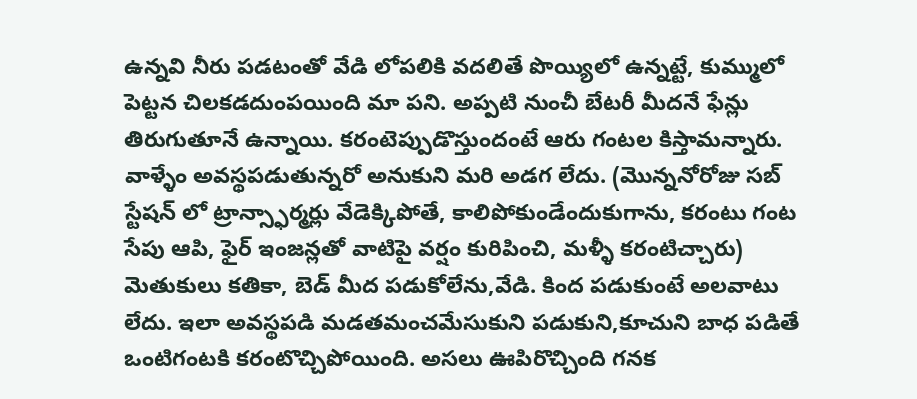ఉన్నవి నీరు పడటంతో వేడి లోపలికి వదలితే పొయ్యిలో ఉన్నట్టే, కుమ్ములో పెట్టన చిలకడదుంపయింది మా పని. అప్పటి నుంచీ బేటరీ మీదనే ఫేన్లు తిరుగుతూనే ఉన్నాయి. కరంటెప్పుడొస్తుందంటే ఆరు గంటల కిస్తామన్నారు. వాళ్ళేం అవస్థపడుతున్నరో అనుకుని మరి అడగ లేదు. (మొన్ననోరోజు సబ్ స్టేషన్ లో ట్రాన్స్ఫార్మర్లు వేడెక్కిపోతే, కాలిపోకుండేందుకుగాను, కరంటు గంట సేపు ఆపి, ఫైర్ ఇంజన్లతో వాటిపై వర్షం కురిపించి, మళ్ళీ కరంటిచ్చారు) మెతుకులు కతికా, బెడ్ మీద పడుకోలేను,వేడి. కింద పడుకుంటే అలవాటు లేదు. ఇలా అవస్థపడి మడతమంచమేసుకుని పడుకుని,కూచుని బాధ పడితే ఒంటిగంటకి కరంటొచ్చిపోయింది. అసలు ఊపిరొచ్చింది గనక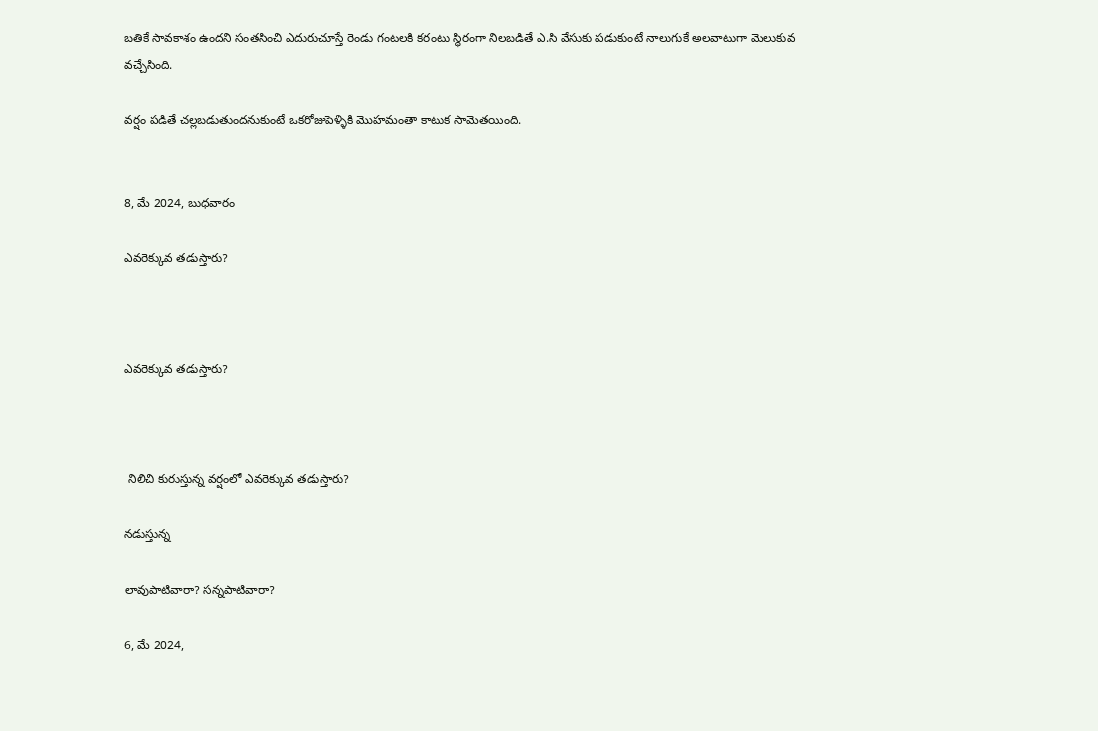బతికే సావకాశం ఉందని సంతసించి ఎదురుచూస్తే రెండు గంటలకి కరంటు స్థిరంగా నిలబడితే ఎ.సి వేసుకు పడుకుంటే నాలుగుకే అలవాటుగా మెలుకువ వచ్చేసింది.

వర్షం పడితే చల్లబడుతుందనుకుంటే ఒకరోజుపెళ్ళికి మొహమంతా కాటుక సామెతయింది.


8, మే 2024, బుధవారం

ఎవరెక్కువ తడుస్తారు?



ఎవరెక్కువ తడుస్తారు?



 నిలిచి కురుస్తున్న వర్షంలో ఎవరెక్కువ తడుస్తారు?

నడుస్తున్న

లావుపాటివారా? సన్నపాటివారా?

6, మే 2024,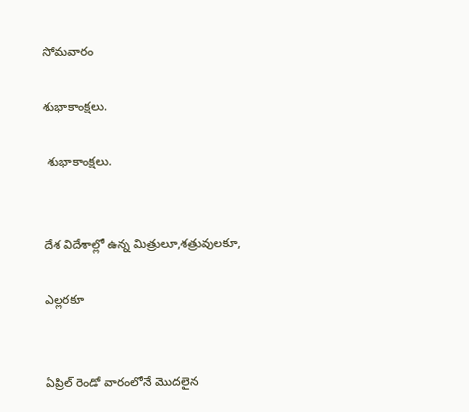సోమవారం

శుభాకాంక్షలు.

 శుభాకాంక్షలు.


దేశ విదేశాల్లో ఉన్న మిత్రులూ,శత్రువులకూ,

ఎల్లరకూ


ఏప్రిల్ రెండో వారంలోనే మొదలైన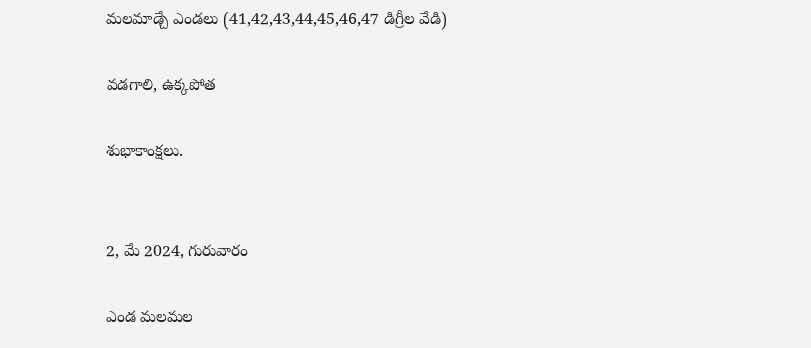మలమాడ్చే ఎండలు (41,42,43,44,45,46,47 డిగ్రీల వేడి)

వడగాలి, ఉక్కపోత

శుభాకాంక్షలు.


2, మే 2024, గురువారం

ఎండ మలమల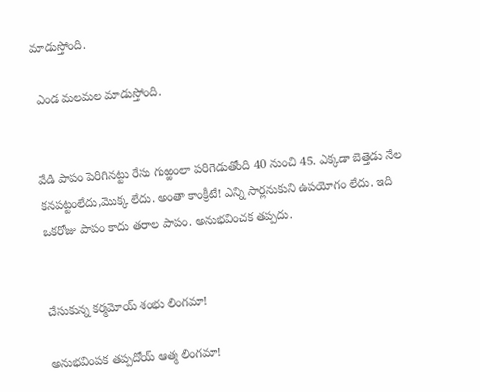మాడుస్తోంది.

 ఎండ మలమల మాడుస్తోంది.


వేడి పాపం పెరిగినట్టు రేసు గుఱ్ఱంలా పరిగెడుతోంది 40 నుంచి 45. ఎక్కడా బెత్తెడు నేల కనపట్టంలేదు,మొక్క లేదు. అంతా కాంక్రీటే! ఎన్ని సార్లనుకుని ఉపయోగం లేదు. ఇది ఒకరోజు పాపం కాదు తరాల పాపం. అనుభవించక తప్పదు.


చేసుకున్న కర్మమోయ్ శంభు లింగమా!

అనుభవింపక తప్పదోయ్ ఆత్మ లింగమా!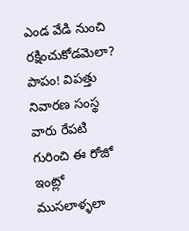ఎండ వేడి నుంచి రక్షించుకోడమెలా? పాపం! విపత్తు నివారణ సంస్థ వారు రేపటి గురించి ఈ రోజో ఇంట్లో ముసలాళ్ళలా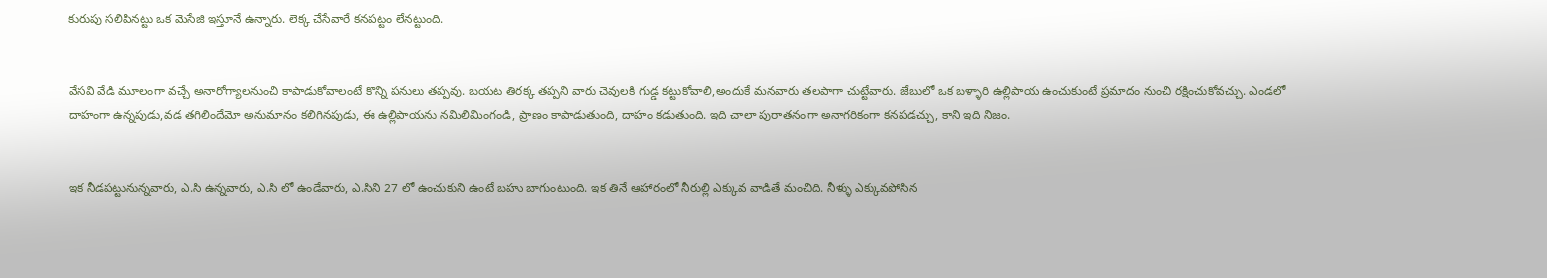కురుపు సలిపినట్టు ఒక మెసేజి ఇస్తూనే ఉన్నారు. లెక్క చేసేవారే కనపట్టం లేనట్టుంది.


వేసవి వేడి మూలంగా వచ్చే అనారోగ్యాలనుంచి కాపాడుకోవాలంటే కొన్ని పనులు తప్పవు. బయట తిరక్క తప్పని వారు చెవులకి గుడ్డ కట్టుకోవాలి,అందుకే మనవారు తలపాగా చుట్టేవారు. జేబులో ఒక బళ్ళారి ఉల్లిపాయ ఉంచుకుంటే ప్రమాదం నుంచి రక్షించుకోవచ్చు. ఎండలో దాహంగా ఉన్నపుడు,వడ తగిలిందేమో అనుమానం కలిగినపుడు, ఈ ఉల్లిపాయను నమిలిమింగండి, ప్రాణం కాపాడుతుంది, దాహం కడుతుంది. ఇది చాలా పురాతనంగా అనాగరికంగా కనపడచ్చు, కాని ఇది నిజం.


ఇక నీడపట్టునున్నవారు, ఎ.సి ఉన్నవారు, ఎ.సి లో ఉండేవారు, ఎ.సిని 27 లో ఉంచుకుని ఉంటే బహు బాగుంటుంది. ఇక తినే ఆహారంలో నీరుల్లి ఎక్కువ వాడితే మంచిది. నీళ్ళు ఎక్కువపోసిన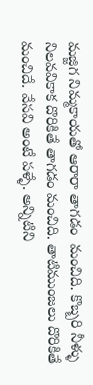మజ్జిగ నిమ్మకాయతో ఆరారా తాగడం  మంచిది. కొబ్బరి నీళ్ళు నిలవవికాక దొరికితే తాగడం మంచిది. తాటిముంజలు దొరికితే మంచిదే. వేసవి అంటే పళ్ళే. అన్నిటిని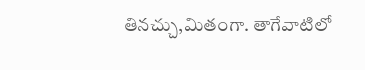తినచ్చు,మితంగా. తాగేవాటిలో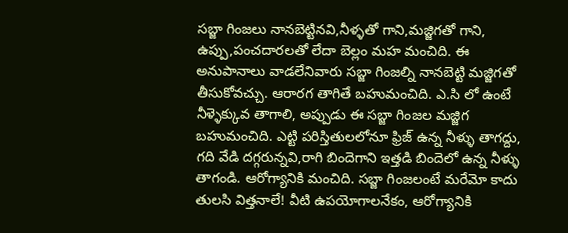సబ్జా గింజలు నానబెట్టినవి,నీళ్ళతో గాని,మజ్జిగతో గాని, ఉప్పు,పంచదారలతో లేదా బెల్లం మహ మంచిది. ఈ అనుపానాలు వాడలేనివారు సబ్జా గింజల్ని నానబెట్టి మజ్జిగతో తీసుకోవచ్చు. ఆరారగ తాగితే బహుమంచిది. ఎ.సి లో ఉంటే నీళ్ళెక్కువ తాగాలి, అప్పుడు ఈ సబ్జా గింజల మజ్జిగ బహుమంచిది. ఎట్టి పరిస్తితులలోనూ ఫ్రిజ్ ఉన్న నీళ్ళు తాగద్దు, గది వేడి దగ్గరున్నవి,రాగి బిందెగాని ఇత్తడి బిందెలో ఉన్న నీళ్ళు తాగండి. ఆరోగ్యానికి మంచిది. సబ్జా గింజలంటే మరేమో కాదు తులసి విత్తనాలే! వీటి ఉపయోగాలనేకం, ఆరోగ్యానికి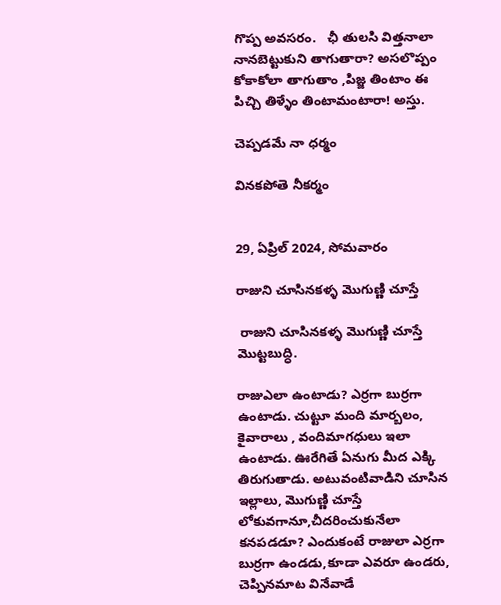గొప్ప అవసరం.   ఛీ తులసి విత్తనాలా నానబెట్టుకుని తాగుతారా? అసలొప్పం కోకాకోలా తాగుతాం ,పిజ్జ తింటాం ఈ పిచ్చి తిళ్ళేం తింటామంటారా! అస్తు.

చెప్పడమే నా ధర్మం

వినకపోతె నీకర్మం


29, ఏప్రిల్ 2024, సోమవారం

రాజుని చూసినకళ్ళ మొగుణ్ణి చూస్తే

 రాజుని చూసినకళ్ళ మొగుణ్ణి చూస్తే మొట్టబుద్ధి.

రాజుఎలా ఉంటాడు? ఎర్రగా బుర్రగా ఉంటాడు. చుట్టూ మంది మార్బలం, కైవారాలు , వందిమాగధులు ఇలా ఉంటాడు. ఊరేగితే ఏనుగు మీద ఎక్కి తిరుగుతాడు. అటువంటివాడిని చూసిన ఇల్లాలు, మొగుణ్ణి చూస్తే లోకువగానూ,చీదరించుకునేలా కనపడడూ? ఎందుకంటే రాజులా ఎర్రగా బుర్రగా ఉండడు,కూడా ఎవరూ ఉండరు, చెప్పినమాట వినేవాడే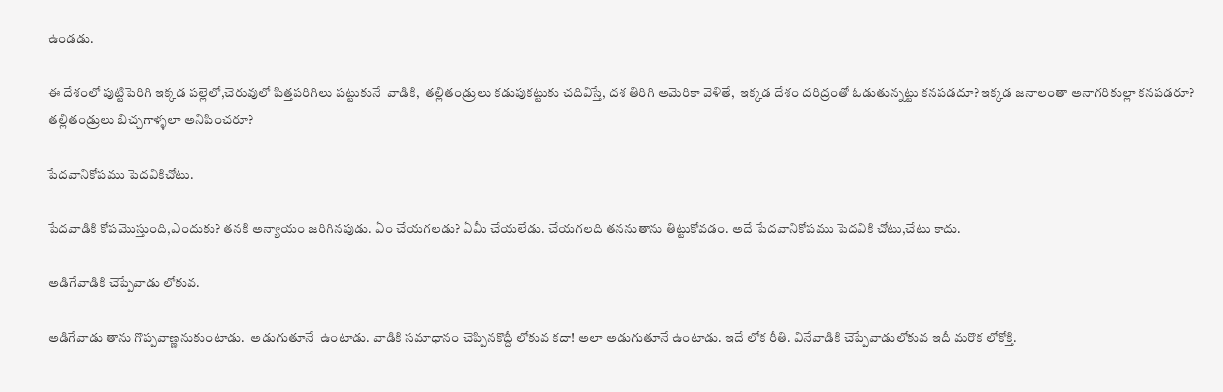ఉండడు.

ఈ దేశంలో పుట్టిపెరిగి ఇక్కడ పల్లెలో,చెరువులో పిత్తపరిగిలు పట్టుకునే  వాడికి,  తల్లితండ్రులు కడుపుకట్టుకు చదివిస్తే, దశ తిరిగి అమెరికా వెళితే,  ఇక్కడ దేశం దరిద్రంతో ఓడుతున్నట్టు కనపడదూ? ఇక్కడ జనాలంతా అనాగరికుల్లా కనపడరూ?   తల్లితండ్రులు బిచ్చగాళ్ళలా అనిపించరూ?

పేదవానికోపము పెదవికిచోటు.

పేదవాడికి కోపమొస్తుంది,ఎందుకు? తనకి అన్యాయం జరిగినపుడు. ఏం చేయగలడు? ఏమీ చేయలేడు. చేయగలది తననుతాను తిట్టుకోవడం. అదే పేదవానికోపము పెదవికి చోటు,చేటు కాదు.

అడిగేవాడికి చెప్పేవాడు లోకువ.

అడిగేవాడు తాను గొప్పవాణ్ణనుకుంటాడు.  అడుగుతూనే  ఉంటాడు. వాడికి సమాధానం చెప్పినకొద్దీ లోకువ కదా! అలా అడుగుతూనే ఉంటాడు. ఇదే లోక రీతి. వినేవాడికి చెప్పేవాడులోకువ ఇదీ మరొక లోకోక్తి.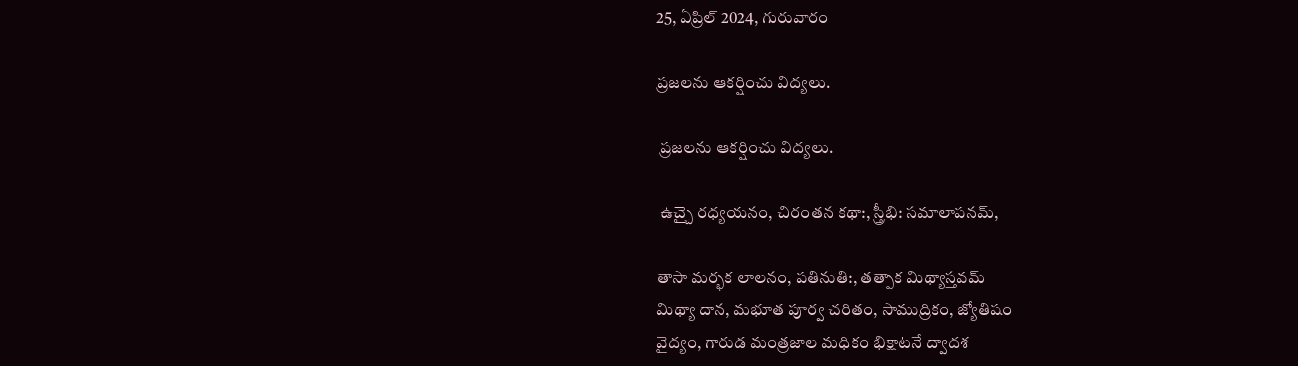25, ఏప్రిల్ 2024, గురువారం

ప్రజలను ఆకర్షించు విద్యలు.

 ప్రజలను ఆకర్షించు విద్యలు.

 ఉచ్చై రధ్యయనం, చిరంతన కథా:, స్త్రీభి: సమాలాపనమ్,

తాసా మర్భక లాలనం, పతినుతి:, తత్పాక మిథ్యాస్తవమ్
మిథ్యా దాన, మభూత పూర్వ చరితం, సాముద్రికం, జ్యోతిషం
వైద్యం, గారుడ మంత్రజాల మధికం భిక్షాటనే ద్వాదశ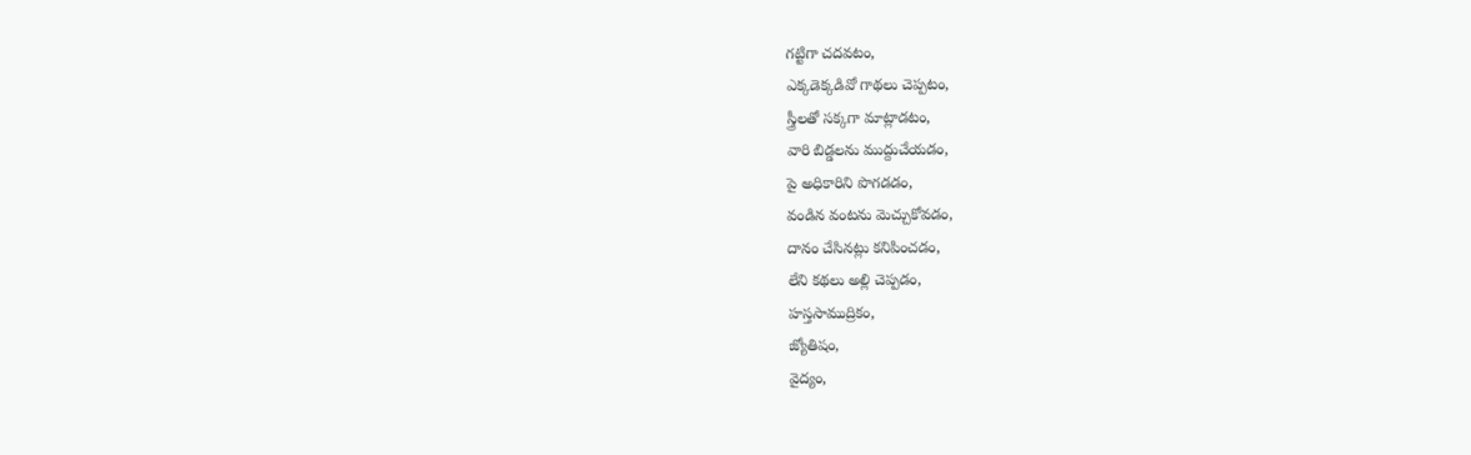గట్టిగా చదవటం,
ఎక్కడెక్కడివో గాథలు చెప్పటం,
స్త్రీలతో సక్కగా మాట్లాడటం,
వారి బిడ్డలను ముద్దుచేయడం,
పై అధికారిని పొగడడం,
వండిన వంటను మెచ్చుకోవడం,
దానం చేసినట్లు కనిపించడం,
లేని కథలు అల్లి చెప్పడం,
హస్తసాముద్రికం,
జ్యోతిషం,
వైద్యం,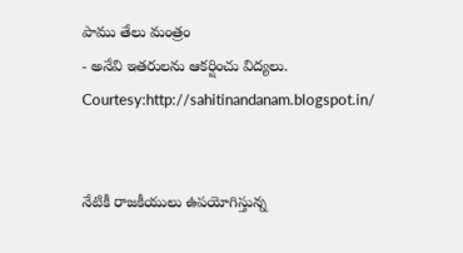పాము తేలు మంత్రం
- అనేవి ఇతరులను ఆకర్షించు విద్యలు.
Courtesy:http://sahitinandanam.blogspot.in/


నేటికీ రాజకీయులు ఉపయోగిస్తున్న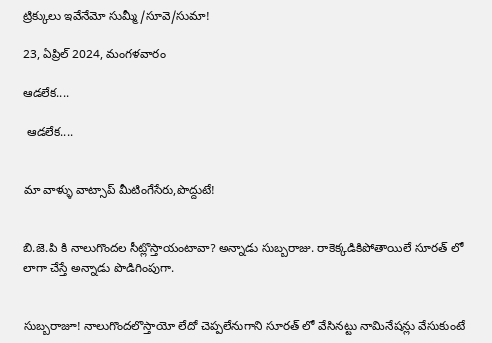ట్రిక్కులు ఇవేనేమో సుమ్మీ/సూవె/సుమా!

23, ఏప్రిల్ 2024, మంగళవారం

ఆడలేక....

 ఆడలేక....


మా వాళ్ళు వాట్సాప్ మీటింగేసేరు,పొద్దుటే!


బి.జె.పి కి నాలుగొందల సీట్లొస్తాయంటావా? అన్నాడు సుబ్బరాజు. రాకెక్కడికిపోతాయిలే సూరత్ లో లాగా చేస్తే అన్నాడు పొడిగింపుగా.


సుబ్బరాజూ! నాలుగొందలొస్తాయో లేదో చెప్పలేనుగాని సూరత్ లో వేసినట్టు నామినేషన్లు వేసుకుంటే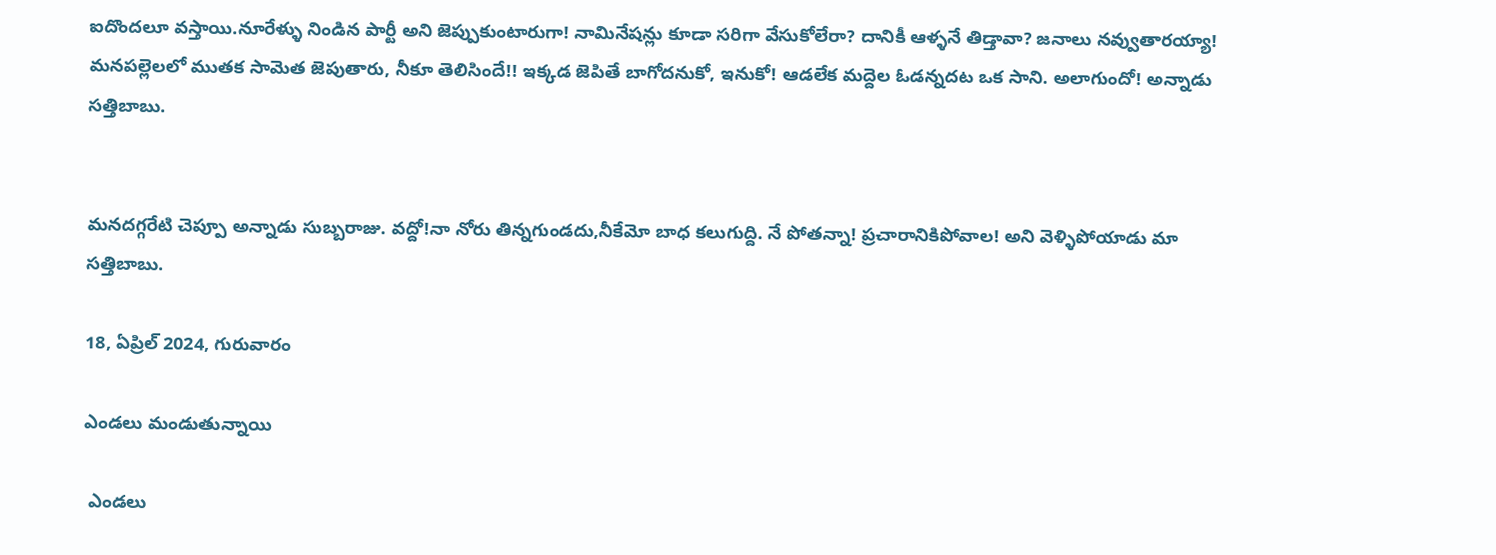ఐదొందలూ వస్తాయి.నూరేళ్ళు నిండిన పార్టీ అని జెప్పుకుంటారుగా! నామినేషన్లు కూడా సరిగా వేసుకోలేరా? దానికీ ఆళ్ళనే తిడ్తావా? జనాలు నవ్వుతారయ్యా! మనపల్లెలలో ముతక సామెత జెపుతారు, నీకూ తెలిసిందే!! ఇక్కడ జెపితే బాగోదనుకో, ఇనుకో! ఆడలేక మద్దెల ఓడన్నదట ఒక సాని. అలాగుందో! అన్నాడు సత్తిబాబు.


మనదగ్గరేటి చెప్పూ అన్నాడు సుబ్బరాజు. వద్దో!నా నోరు తిన్నగుండదు,నీకేమో బాధ కలుగుద్ది. నే పోతన్నా! ప్రచారానికిపోవాల! అని వెళ్ళిపోయాడు మా సత్తిబాబు.

18, ఏప్రిల్ 2024, గురువారం

ఎండలు మండుతున్నాయి

 ఎండలు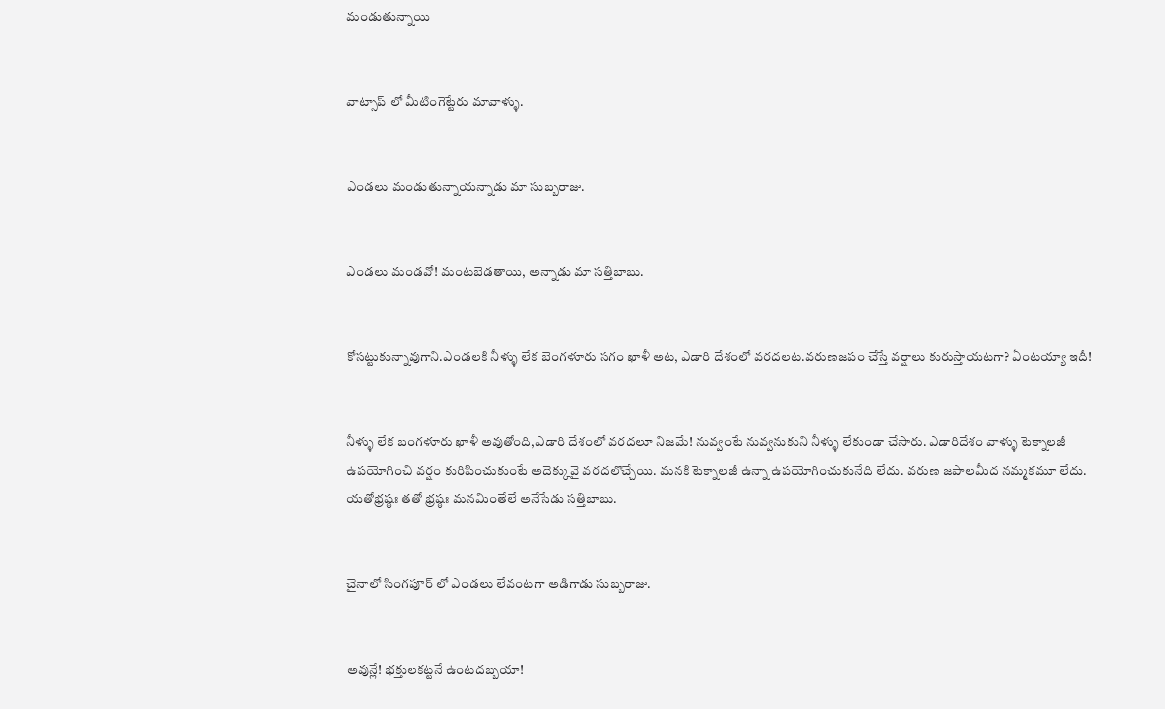మండుతున్నాయి


వాట్సాప్ లో మీటింగెట్టేరు మావాళ్ళు.


ఎండలు మండుతున్నాయన్నాడు మా సుబ్బరాజు.


ఎండలు మండవో! మంటబెడతాయి, అన్నాడు మా సత్తిబాబు.


కోసట్టుకున్నావుగాని.ఎండలకి నీళ్ళు లేక బెంగళూరు సగం ఖాళీ అట, ఎడారి దేశంలో వరదలట.వరుణజపం చేస్తే వర్షాలు కురుస్తాయటగా? ఏంటయ్యా ఇదీ!


నీళ్ళు లేక బంగళూరు ఖాళీ అవుతోంది,ఎడారి దేశంలో వరదలూ నిజమే! నువ్వంటే నువ్వనుకుని నీళ్ళు లేకుండా చేసారు. ఎడారిదేశం వాళ్ళు టెక్నాలజీ ఉపయోగించి వర్షం కురిపించుకుంటే అదెక్కువై వరదలొచ్చేయి. మనకి టెక్నాలజీ ఉన్నా ఉపయోగించుకునేది లేదు. వరుణ జపాలమీద నమ్మకమూ లేదు. యతోభ్రష్ఠః తతో భ్రష్ఠః మనమింతేలే అనేసేడు సత్తిబాబు.


చైనాలో సింగపూర్ లో ఎండలు లేవంటగా అడిగాడు సుబ్బరాజు.


అవున్లే! భక్తులకట్టనే ఉంటదబ్బయా!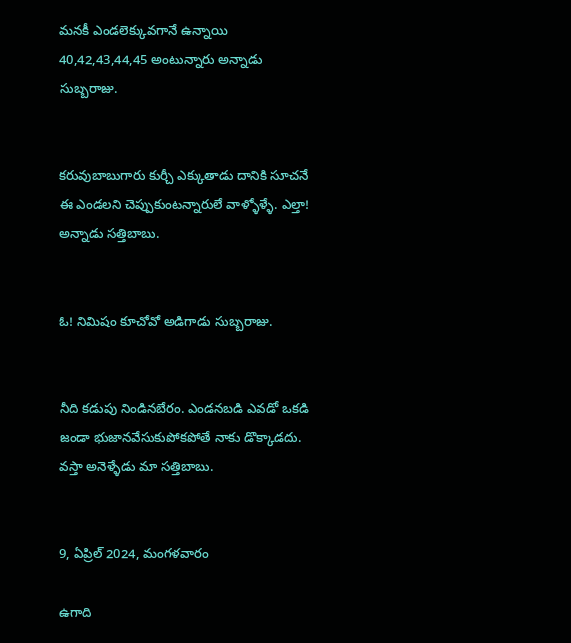మనకీ ఎండలెక్కువగానే ఉన్నాయి 40,42,43,44,45 అంటున్నారు అన్నాడు సుబ్బరాజు.


కరువుబాబుగారు కుర్చీ ఎక్కుతాడు దానికి సూచనే ఈ ఎండలని చెప్పుకుంటన్నారులే వాళ్ళోళ్ళే. ఎల్తా! అన్నాడు సత్తిబాబు.


ఓ! నిమిషం కూచోవో అడిగాడు సుబ్బరాజు.


నీది కడుపు నిండినబేరం. ఎండనబడి ఎవడో ఒకడి జండా భుజానవేసుకుపోకపోతే నాకు డొక్కాడదు. వస్తా అనెళ్ళేడు మా సత్తిబాబు.


9, ఏప్రిల్ 2024, మంగళవారం

ఉగాది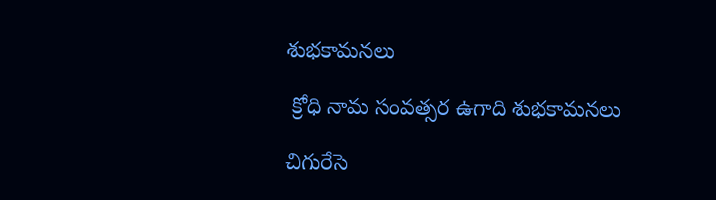శుభకామనలు

 క్రోధి నామ సంవత్సర ఉగాది శుభకామనలు

చిగురేసె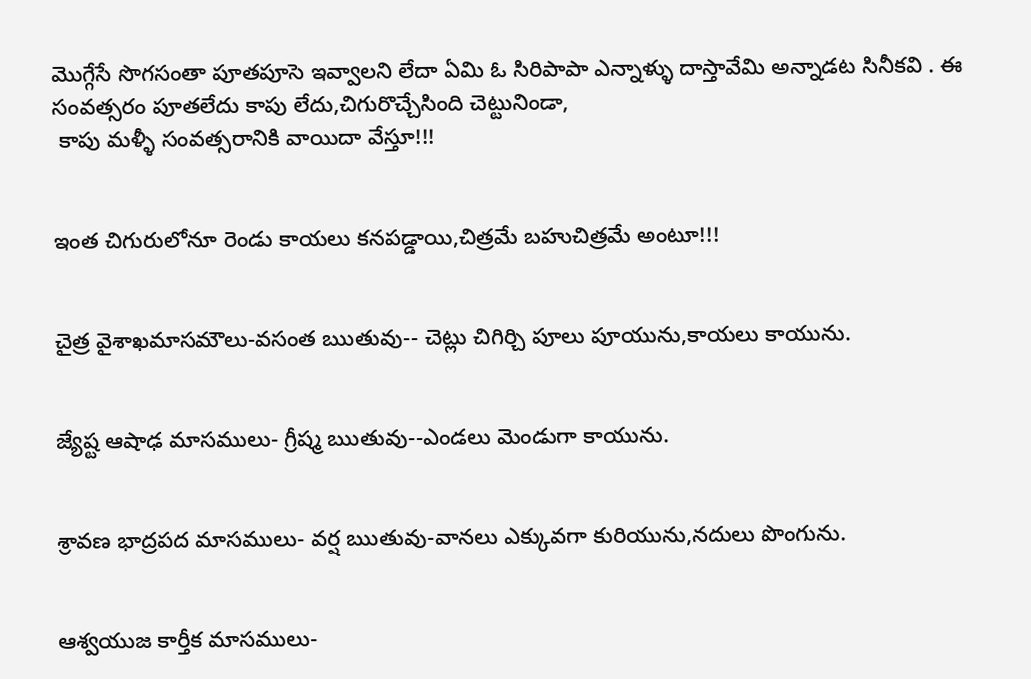మొగ్గేసే సొగసంతా పూతపూసె ఇవ్వాలని లేదా ఏమి ఓ సిరిపాపా ఎన్నాళ్ళు దాస్తావేమి అన్నాడట సినీకవి . ఈ సంవత్సరం పూతలేదు కాపు లేదు,చిగురొచ్చేసింది చెట్టునిండా,
 కాపు మళ్ళీ సంవత్సరానికి వాయిదా వేస్తూ!!!


ఇంత చిగురులోనూ రెండు కాయలు కనపడ్డాయి,చిత్రమే బహుచిత్రమే అంటూ!!!


చైత్ర వైశాఖమాసమౌలు-వసంత ఋతువు-- చెట్లు చిగిర్చి పూలు పూయును,కాయలు కాయును.


జ్యేష్ట ఆషాఢ మాసములు- గ్రీష్మ ఋతువు--ఎండలు మెండుగా కాయును.


శ్రావణ భాద్రపద మాసములు- వర్ష ఋతువు-వానలు ఎక్కువగా కురియును,నదులు పొంగును.


ఆశ్వయుజ కార్తీక మాసములు-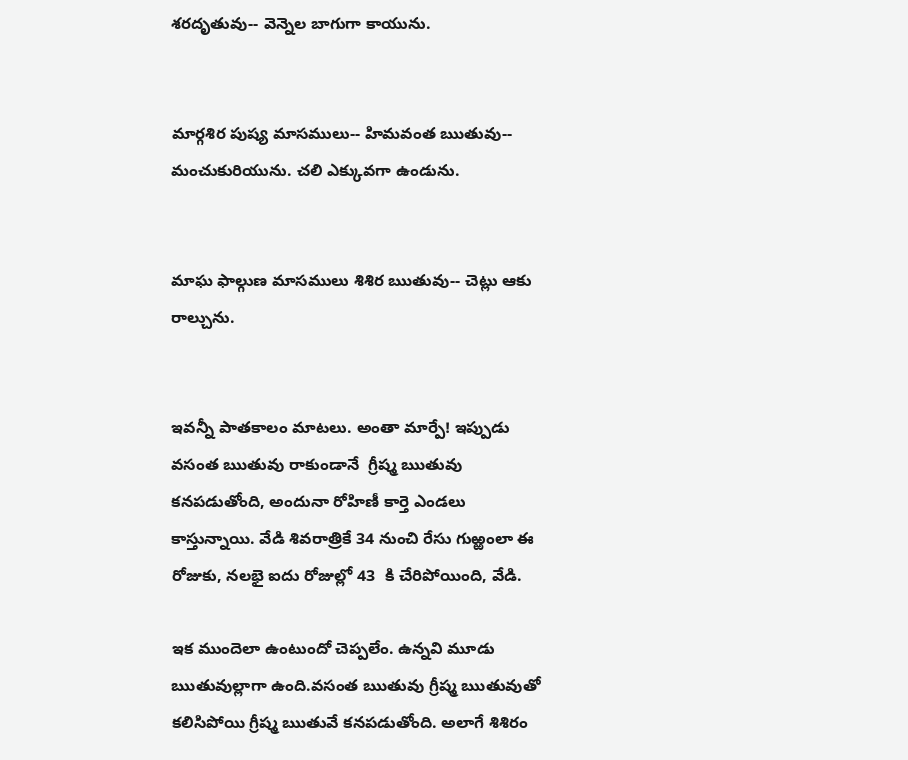శరదృతువు-- వెన్నెల బాగుగా కాయును.


మార్గశిర పుష్య మాసములు-- హిమవంత ఋతువు-- మంచుకురియును. చలి ఎక్కువగా ఉండును.


మాఘ ఫాల్గుణ మాసములు శిశిర ఋతువు-- చెట్లు ఆకు రాల్చును.


ఇవన్నీ పాతకాలం మాటలు. అంతా మార్పే! ఇప్పుడు వసంత ఋతువు రాకుండానే  గ్రీష్మ ఋతువు కనపడుతోంది, అందునా రోహిణీ కార్తె ఎండలు కాస్తున్నాయి. వేడి శివరాత్రికే 34 నుంచి రేసు గుఱ్ఱంలా ఈ రోజుకు, నలభై ఐదు రోజుల్లో 43  కి చేరిపోయింది, వేడి.

ఇక ముందెలా ఉంటుందో చెప్పలేం. ఉన్నవి మూడు ఋతువుల్లాగా ఉంది.వసంత ఋతువు గ్రీష్మ ఋతువుతో కలిసిపోయి గ్రీష్మ ఋతువే కనపడుతోంది. అలాగే శిశిరం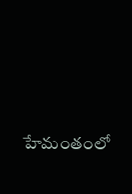హేమంతంలో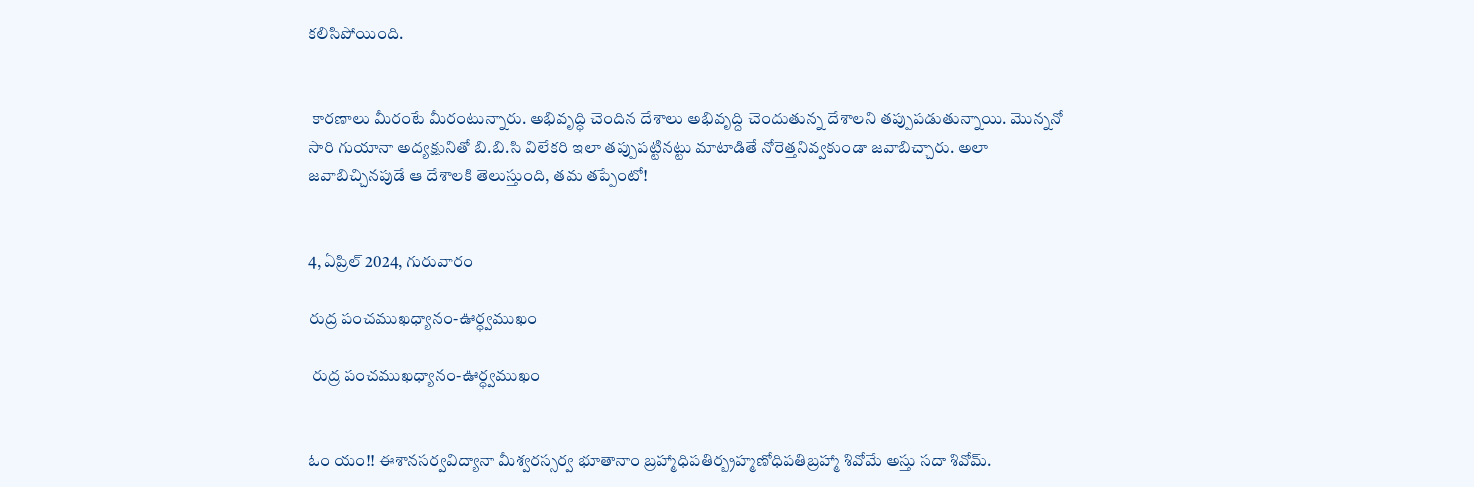కలిసిపోయింది.


 కారణాలు మీరంటే మీరంటున్నారు. అభివృద్ధి చెందిన దేశాలు అభివృద్ది చెందుతున్న దేశాలని తప్పుపడుతున్నాయి. మొన్ననో సారి గుయానా అద్యక్షునితో బి.బి.సి విలేకరి ఇలా తప్పుపట్టినట్టు మాటాడితే నోరెత్తనివ్వకుండా జవాబిచ్చారు. అలా జవాబిచ్చినపుడే ఆ దేశాలకి తెలుస్తుంది, తమ తప్పేంటో!


4, ఏప్రిల్ 2024, గురువారం

రుద్ర పంచముఖధ్యానం-ఊర్ధ్వముఖం

 రుద్ర పంచముఖధ్యానం-ఊర్ధ్వముఖం


ఓం యం!! ఈశానసర్వవిద్యానా మీశ్వరస్సర్వ భూతానాం బ్రహ్మాధిపతిర్బ్రహ్మణోధిపతిబ్రహ్మా శివోమే అస్తు సదా శివోమ్.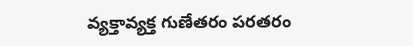వ్యక్తావ్యక్త గుణేతరం పరతరం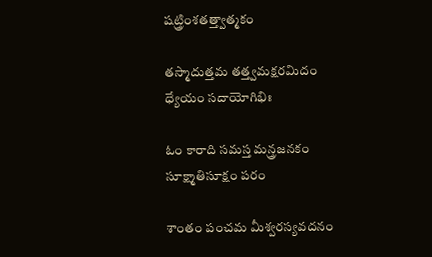షట్త్రింశతత్త్వాత్మకం

తస్మాదుత్తమ తత్త్వమక్షరమిదం ధ్యేయం సదాయోగిభిః

ఓం కారాది సమస్త మన్త్రజనకం సూక్ష్మాతిసూక్షం పరం

శాంతం పంచమ మీశ్వరస్యవదనం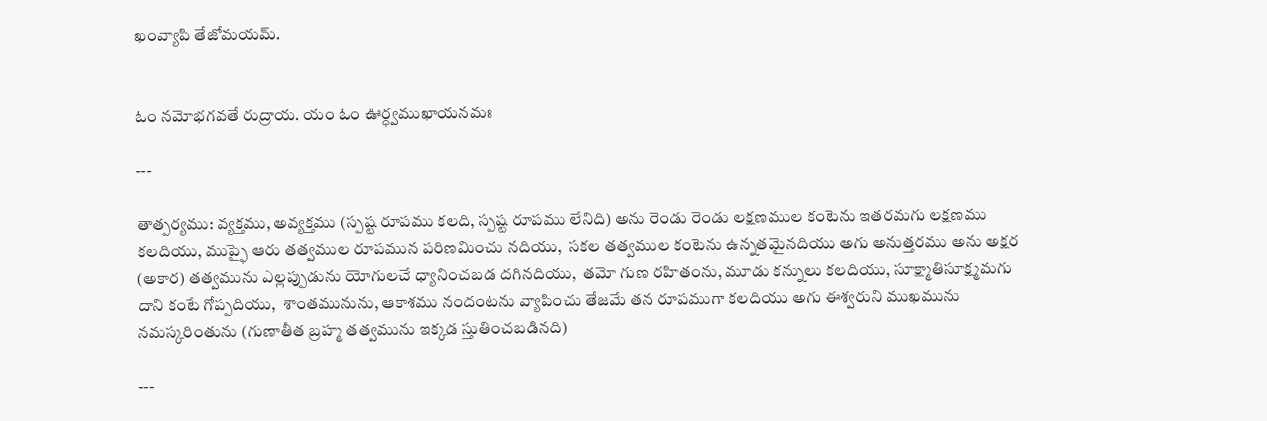ఖంవ్యాపి తేజోమయమ్.


ఓం నమోభగవతే రుద్రాయ. యం ఓం ఊర్ధ్వముఖాయనమః

---

తాత్పర్యము: వ్యక్తము, అవ్యక్తము (స్పష్ట రూపము కలది, స్పష్ట రూపము లేనిది) అను రెండు రెండు లక్షణముల కంటెను ఇతరమగు లక్షణము కలదియు, ముప్ఫై ఆరు తత్వముల రూపమున పరిణమించు నదియు,  సకల తత్వముల కంటెను ఉన్నతమైనదియు అగు అనుత్తరము అను అక్షర (అకార) తత్వమును ఎల్లప్పుడును యోగులచే ధ్యానించబడ దగినదియు,  తమో గుణ రహితంను, మూడు కన్నులు కలదియు, సూక్ష్మాతిసూక్ష్మమగు దాని కంటే గోప్పదియు,  శాంతమునును, ఆకాశము నందంటను వ్యాపించు తేజమే తన రూపముగా కలదియు అగు ఈశ్వరుని ముఖమును నమస్కరింతును (గుణాతీత బ్రహ్మ తత్వమును ఇక్కడ స్తుతించబడినది)

---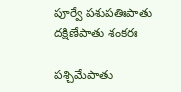పూర్వే పశుపతిఃపాతు దక్షిణేపాతు శంకరః

పశ్చిమేపాతు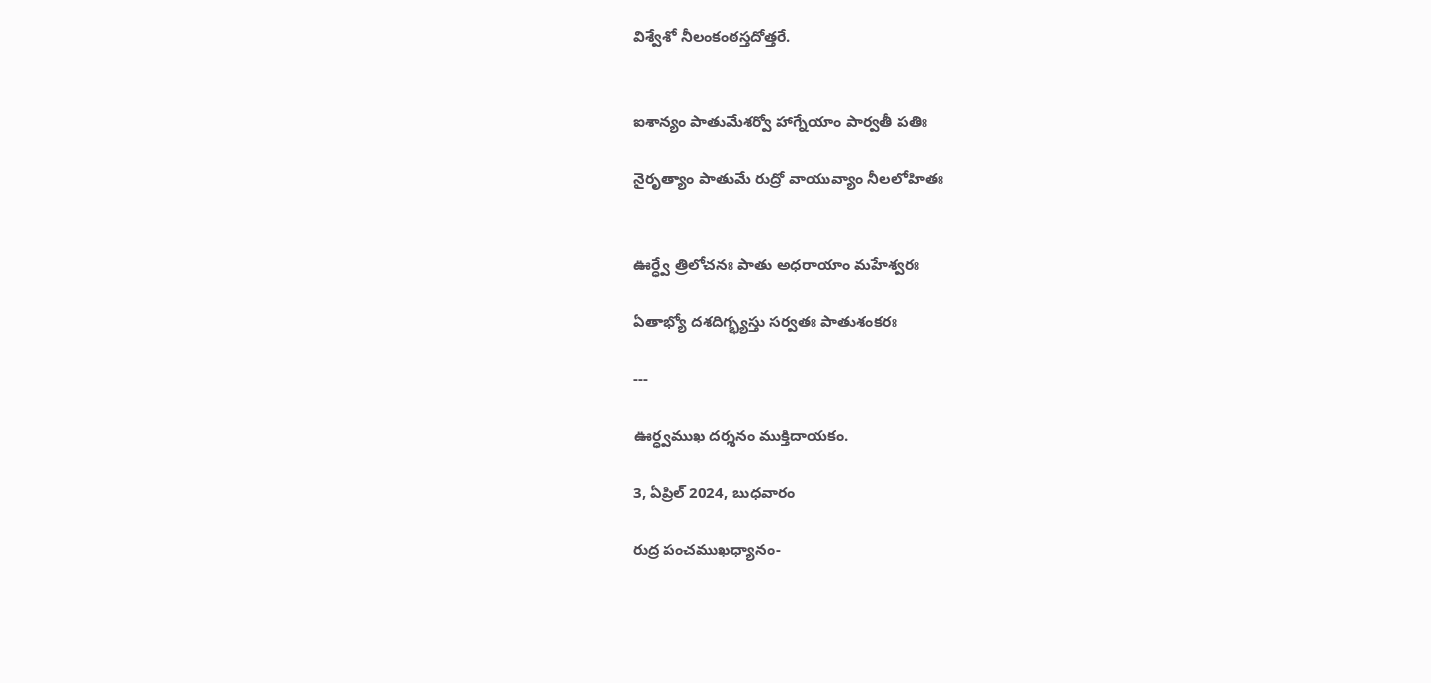విశ్వేశో నీలంకంఠస్తదోత్తరే.


ఐశాన్యం పాతుమేశర్వో హాగ్నేయాం పార్వతీ పతిః

నైరృత్యాం పాతుమే రుద్రో వాయువ్యాం నీలలోహితః


ఊర్ధ్వే త్రిలోచనః పాతు అధరాయాం మహేశ్వరః

ఏతాభ్యో దశదిగ్భ్యస్తు సర్వతః పాతుశంకరః

---

ఊర్ధ్వముఖ దర్శనం ముక్తిదాయకం.

3, ఏప్రిల్ 2024, బుధవారం

రుద్ర పంచముఖధ్యానం-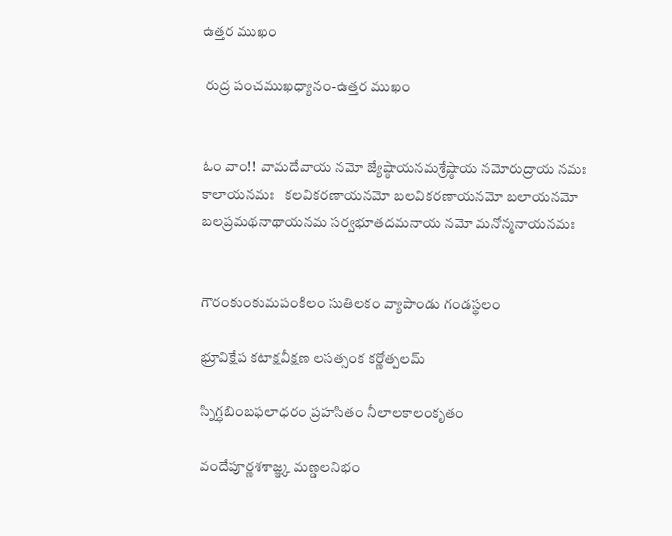ఉత్తర ముఖం

 రుద్ర పంచముఖధ్యానం-ఉత్తర ముఖం


ఓం వాం!!  వామదేవాయ నమో జ్యేష్ఠాయనమశ్రేష్ఠాయ నమోరుద్రాయ నమః   కాలాయనమః   కలవికరణాయనమో బలవికరణాయనమో బలాయనమో బలప్రమథనాథాయనమ సర్వభూతదమనాయ నమో మనోన్మనాయనమః


గౌరంకుంకుమపంకిలం సుతిలకం వ్యాపాండు గండస్థలం

భ్రూవిక్షేప కటాక్షవీక్షణ లసత్సంక కర్ణోత్పలమ్

స్నిగ్ధబింబఫలాధరం ప్రహసితం నీలాలకాలంకృతం

వందేపూర్ణశశాజ్ఞ్క మణ్డలనిభం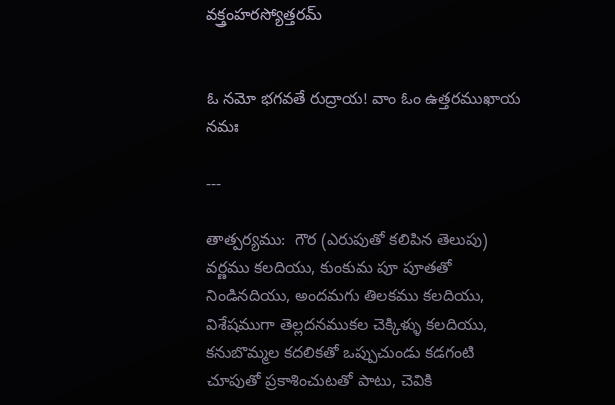వక్త్రంహరస్యోత్తరమ్


ఓ నమో భగవతే రుద్రాయ! వాం ఓం ఉత్తరముఖాయ నమః

---

తాత్పర్యము:  గౌర (ఎరుపుతో కలిపిన తెలుపు) వర్ణము కలదియు, కుంకుమ పూ పూతతో   నిండినదియు, అందమగు తిలకము కలదియు, విశేషముగా తెల్లదనముకల చెక్కిళ్ళు కలదియు, కనుబొమ్మల కదలికతో ఒప్పుచుండు కడగంటి చూపుతో ప్రకాశించుటతో పాటు, చెవికి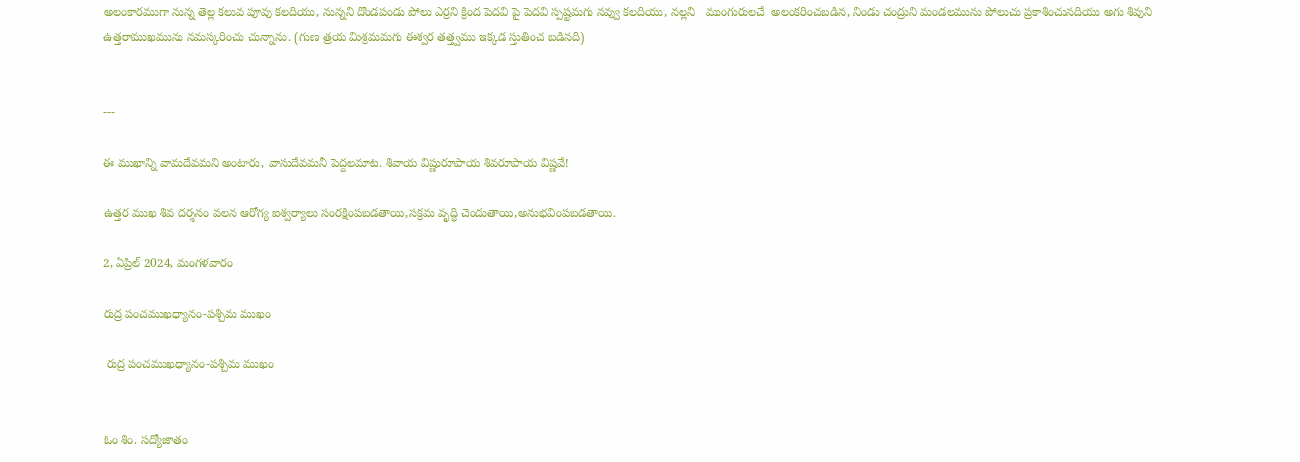అలంకారముగా నున్న తెల్ల కలువ పూవు కలదియు, నున్నని దొండపండు పోలు ఎర్రని క్రింద పెదవి పై పెదవి స్పష్టమగు నవ్వు కలదియు, నల్లని   ముంగురులచే  అలంకరించబడిన, నిండు చంద్రుని మండలమును పోలుచు ప్రకాశించునదియు అగు శివుని ఉత్తరాముఖమును నమస్కరించు చున్నాను. (గుణ త్రయ మిశ్రమమగు ఈశ్వర తత్త్వము ఇక్కడ స్తుతించ బడినది)


---

ఈ ముఖాన్ని వామదేవమని అంటారు, వాసుదేవమనీ పెద్దలమాట. శివాయ విష్ణురూపాయ శివరూపాయ విష్ణవే!

ఉత్తర ముఖ శివ దర్శనం వలన ఆరోగ్య ఐశ్వర్యాలు సంరక్షింపబడతాయి,సక్రమ వృద్ధి చెందుతాయి,అనుభవింపబడతాయి.

2, ఏప్రిల్ 2024, మంగళవారం

రుద్ర పంచముఖధ్యానం-పశ్చిమ ముఖం

 రుద్ర పంచముఖధ్యానం-పశ్చిమ ముఖం


ఓం శిం. సద్యోజాతం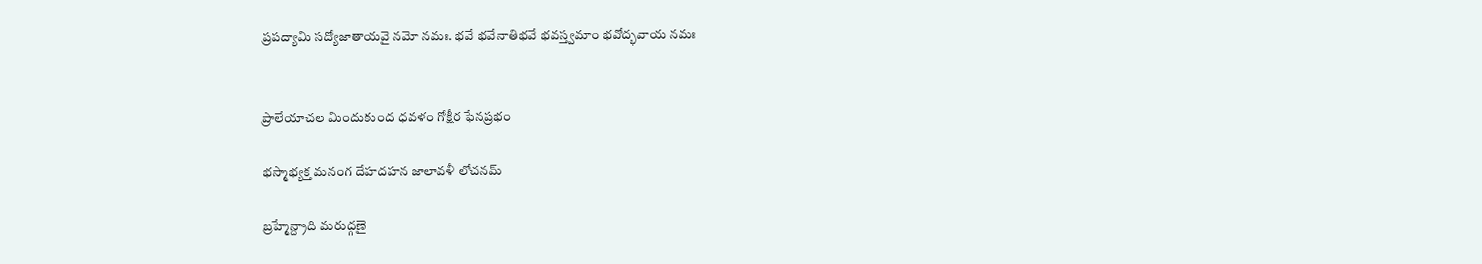ప్రపద్యామి సద్యోజాతాయవై నమో నమః. భవే భవేనాతిభవే భవస్త్వమాం భవోద్భవాయ నమః


ప్రాలేయాచల మిందుకుంద ధవళం గోక్షీర ఫేనప్రభం

భస్మాభ్యక్త మనంగ దేహదహన జాలావళీ లోచనమ్

బ్రహ్మేన్ద్రాది మరుద్గణై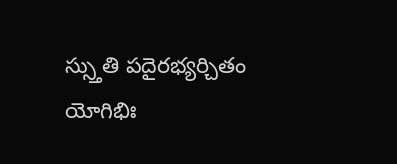స్స్తుతి పదైరభ్యర్చితం యోగిభిః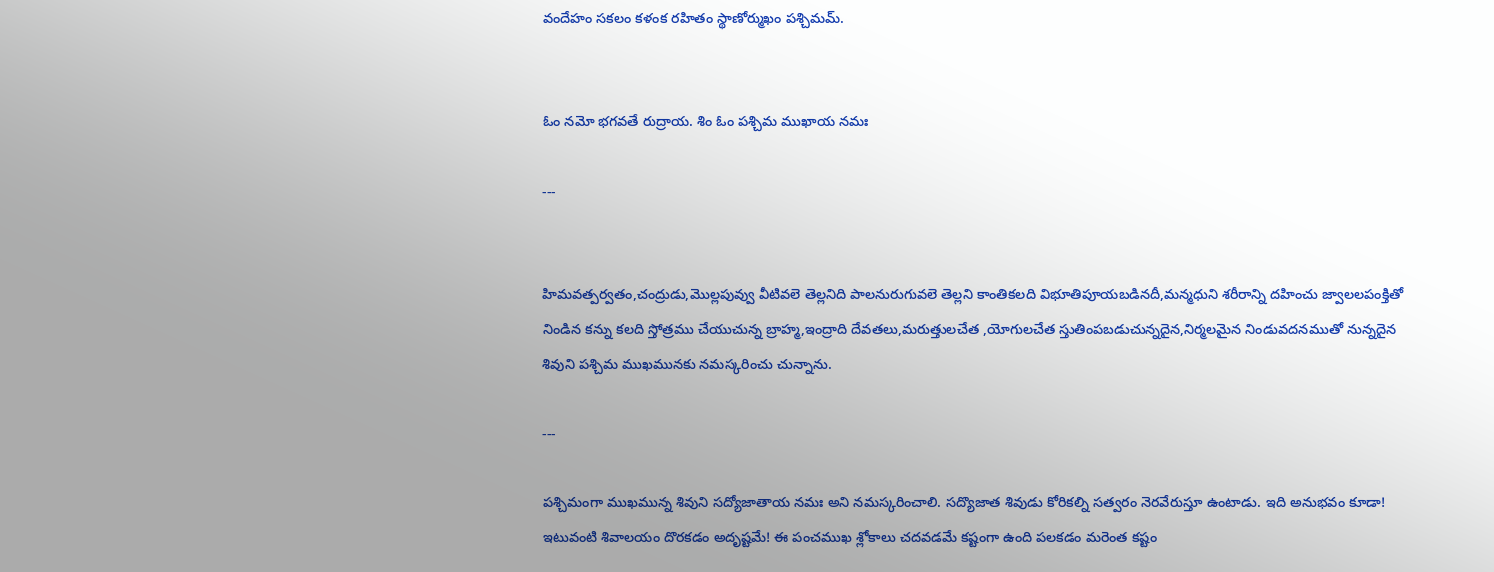వందేహం సకలం కళంక రహితం స్థాణోర్ముఖం పశ్చిమమ్.


ఓం నమో భగవతే రుద్రాయ. శిం ఓం పశ్చిమ ముఖాయ నమః

---


హిమవత్పర్వతం,చంద్రుడు,మొల్లపువ్వు వీటివలె తెల్లనిది పాలనురుగువలె తెల్లని కాంతికలది విభూతిపూయబడినదీ,మన్మధుని శరీరాన్ని దహించు జ్వాలలపంక్తితో నిండిన కన్ను కలది స్తోత్రము చేయుచున్న బ్రాహ్మ,ఇంద్రాది దేవతలు,మరుత్తులచేత ,యోగులచేత స్తుతింపబడుచున్నదైన,నిర్మలమైన నిండువదనముతో నున్నదైన శివుని పశ్చిమ ముఖమునకు నమస్కరించు చున్నాను.

---

పశ్చిమంగా ముఖమున్న శివుని సద్యోజాతాయ నమః అని నమస్కరించాలి. సద్యొజాత శివుడు కోరికల్ని సత్వరం నెరవేరుస్తూ ఉంటాడు. ఇది అనుభవం కూడా! ఇటువంటి శివాలయం దొరకడం అదృష్టమే! ఈ పంచముఖ శ్లోకాలు చదవడమే కష్టంగా ఉంది పలకడం మరెంత కష్టం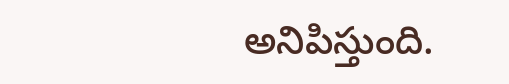అనిపిస్తుంది.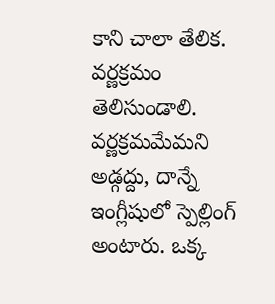కాని చాలా తేలిక. వర్ణక్రమం తెలిసుండాలి. వర్ణక్రమమేమని అడ్గద్దు, దాన్నే ఇంగ్లీషులో స్పెల్లింగ్ అంటారు. ఒక్క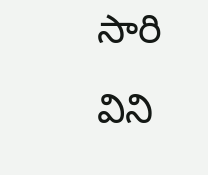సారి విని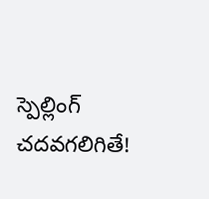స్పెల్లింగ్ చదవగలిగితే!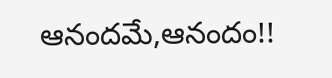ఆనందమే,ఆనందం!!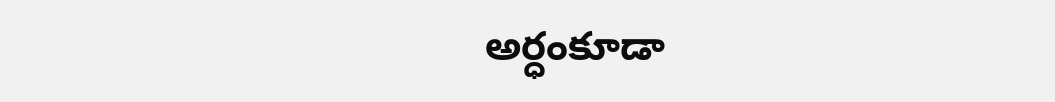అర్ధంకూడా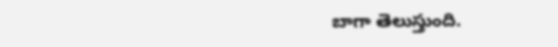బాగా తెలుస్తుంది.